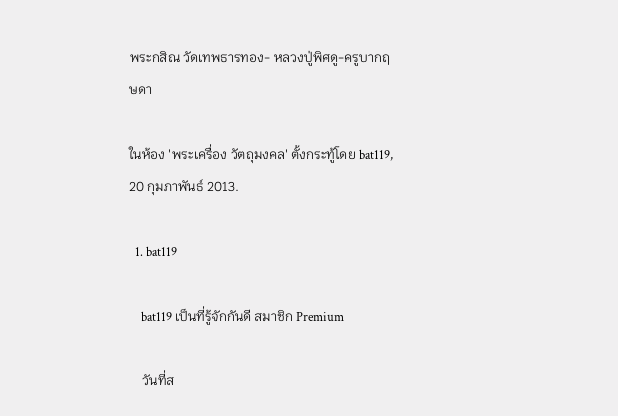พระกสิณ วัดเทพธารทอง- หลวงปู่พิศดู-ครูบากฤษดา

ในห้อง 'พระเครื่อง วัตถุมงคล' ตั้งกระทู้โดย bat119, 20 กุมภาพันธ์ 2013.

  1. bat119

    bat119 เป็นที่รู้จักกันดี สมาชิก Premium

    วันที่ส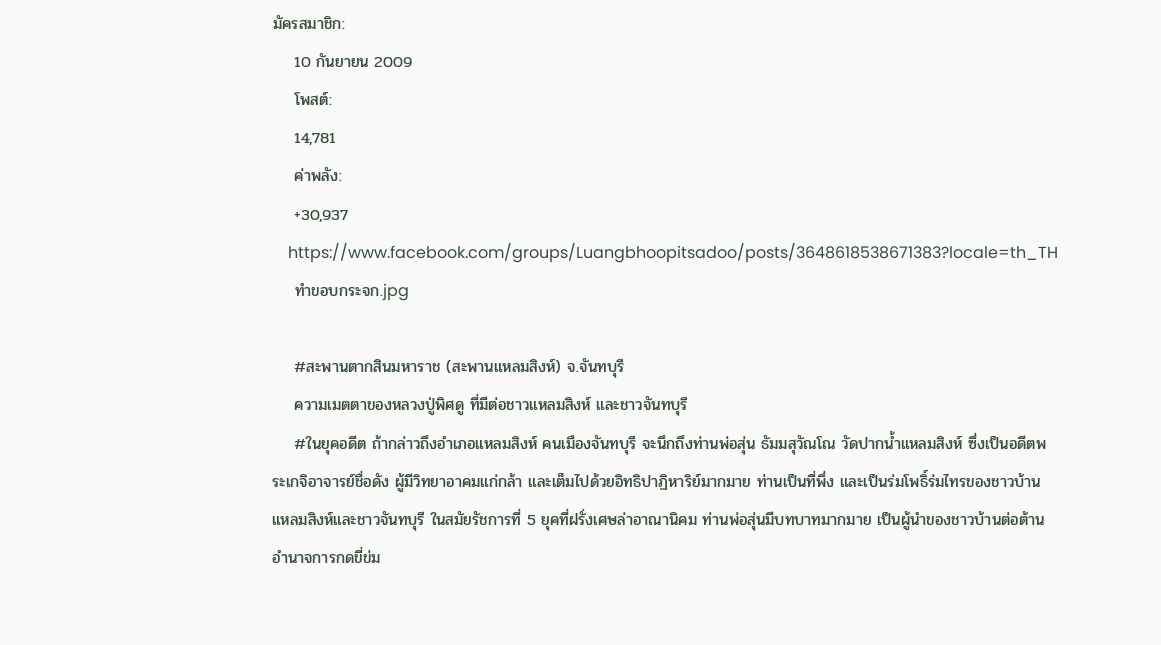มัครสมาชิก:
    10 กันยายน 2009
    โพสต์:
    14,781
    ค่าพลัง:
    +30,937
    https://www.facebook.com/groups/Luangbhoopitsadoo/posts/3648618538671383?locale=th_TH
    ทำขอบกระจก.jpg

    #สะพานตากสินมหาราช (สะพานแหลมสิงห์) จ.จันทบุรี
    ความเมตตาของหลวงปู่พิศดู ที่มีต่อชาวแหลมสิงห์ และชาวจันทบุรี
    #ในยุคอดีต ถ้ากล่าวถึงอำเภอแหลมสิงห์ คนเมืองจันทบุรี จะนึกถึงท่านพ่อสุ่น ธัมมสุวัณโณ วัดปากน้ำแหลมสิงห์ ซึ่งเป็นอดีตพระเกจิอาจารย์ชื่อดัง ผู้มีวิทยาอาคมแก่กล้า และเต็มไปด้วยอิทธิปาฏิหาริย์มากมาย ท่านเป็นที่พึ่ง และเป็นร่มโพธิ์ร่มไทรของชาวบ้านแหลมสิงห์และชาวจันทบุรี ในสมัยรัชการที่ 5 ยุคที่ฝรั่งเศษล่าอาณานิคม ท่านพ่อสุ่นมีบทบาทมากมาย เป็นผู้นำของชาวบ้านต่อต้านอำนาจการกดขี่ข่ม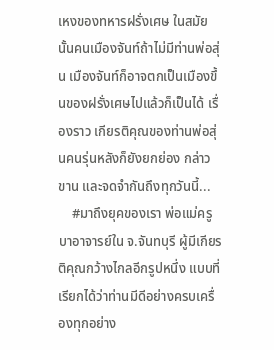เหงของทหารฝรั่งเศษ ในสมัยนั้นคนเมืองจันท์ถ้าไม่มีท่านพ่อสุ่น เมืองจันท์ก็อาจตกเป็นเมืองขึ้นของฝรั่งเศษไปแล้วก็เป็นได้ เรื่องราว เกียรติคุณของท่านพ่อสุ่นคนรุ่นหลังก็ยังยกย่อง กล่าวขาน และจดจำกันถึงทุกวันนี้...
    #มาถึงยุคของเรา พ่อแม่ครูบาอาจารย์ใน จ.จันทบุรี ผู้มีเกียรติคุณกว้างไกลอีกรูปหนึ่ง แบบที่เรียกได้ว่าท่านมีดีอย่างครบเครื่องทุกอย่าง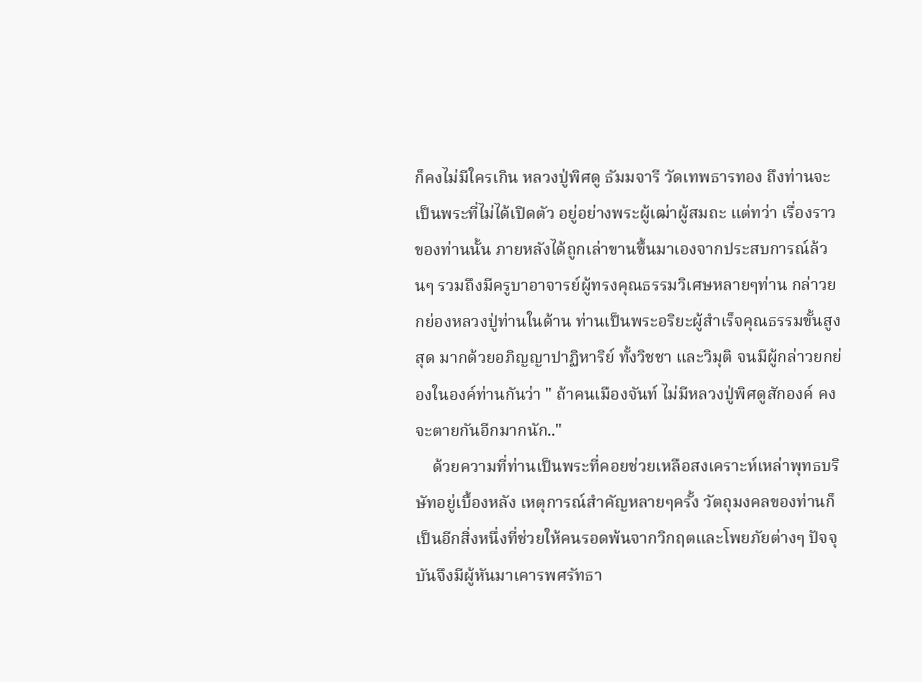ก็คงไม่มีใครเกิน หลวงปู่พิศดู ธัมมจารี วัดเทพธารทอง ถึงท่านจะเป็นพระที่ไม่ได้เปิดตัว อยู่อย่างพระผู้เฒ่าผู้สมถะ แต่ทว่า เรื่องราวของท่านนั้น ภายหลังได้ถูกเล่าขานขึ้นมาเองจากประสบการณ์ล้วนๆ รวมถึงมีครูบาอาจารย์ผู้ทรงคุณธรรมวิเศษหลายๆท่าน กล่าวยกย่องหลวงปู่ท่านในด้าน ท่านเป็นพระอริยะผู้สำเร็จคุณธรรมขั้นสูงสุด มากด้วยอภิญญาปาฏิหาริย์ ทั้งวิชชา และวิมุติ จนมีผู้กล่าวยกย่องในองค์ท่านกันว่า " ถ้าคนเมืองจันท์ ไม่มีหลวงปู่พิศดูสักองค์ คงจะตายกันอีกมากนัก.."
    ด้วยความที่ท่านเป็นพระที่คอยช่วยเหลือสงเคราะห์เหล่าพุทธบริษัทอยู่เบื้องหลัง เหตุการณ์สำคัญหลายๆครั้ง วัตถุมงคลของท่านก็เป็นอีกสิ่งหนึ่งที่ช่วยให้คนรอดพ้นจากวิกฤตและโพยภัยต่างๆ ปัจจุบันจึงมีผู้หันมาเคารพศรัทธา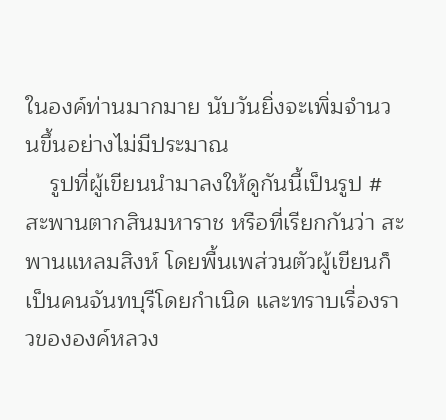ในองค์ท่านมากมาย นับวันยิ่งจะเพิ่มจำนวนขึ้นอย่างไม่มีประมาณ
    รูปที่ผู้เขียนนำมาลงให้ดูกันนี้เป็นรูป #สะพานตากสินมหาราช หรือที่เรียกกันว่า สะพานแหลมสิงห์ โดยพื้นเพส่วนตัวผู้เขียนก็เป็นคนจันทบุรีโดยกำเนิด และทราบเรื่องราวขององค์หลวง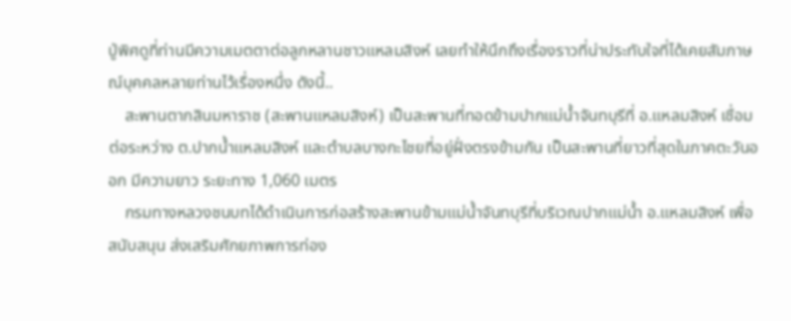ปู่พิศดูที่ท่านมีความเมตตาต่อลูกหลานชาวแหลมสิงห์ เลยทำให้นึกถึงเรื่องราวที่น่าประทับใจที่ได้เคยสัมภาษณ์บุคคลหลายท่านไว้เรื่องหนึ่ง ดังนี้..
    สะพานตากสินมหาราช (สะพานแหลมสิงห์) เป็นสะพานที่ทอดข้ามปากแม่น้ำจันทบุรีที่ อ.แหลมสิงห์ เชื่อมต่อระหว่าง ต.ปากน้ำแหลมสิงห์ และตำบลบางกะไชยที่อยู่ฝั่งตรงข้ามกัน เป็นสะพานที่ยาวที่สุดในภาคตะวันออก มีความยาว ระยะทาง 1,060 เมตร
    กรมทางหลวงชนบทได้ดำเนินการก่อสร้างสะพานข้ามแม่น้ำจันทบุรีที่บริเวณปากแม่น้ำ อ.แหลมสิงห์ เพื่อสนับสนุน ส่งเสริมศักยภาพการท่อง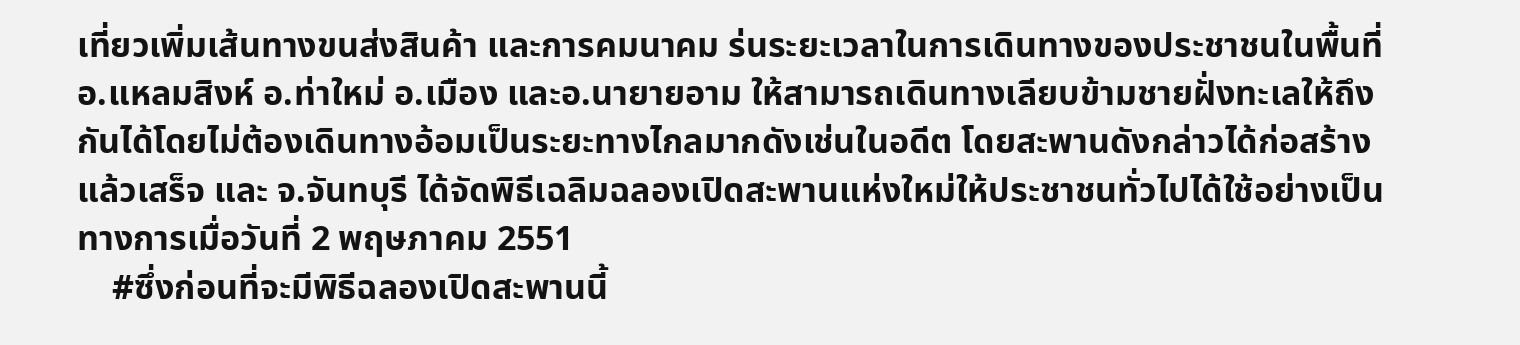เที่ยวเพิ่มเส้นทางขนส่งสินค้า และการคมนาคม ร่นระยะเวลาในการเดินทางของประชาชนในพื้นที่ อ.แหลมสิงห์ อ.ท่าใหม่ อ.เมือง และอ.นายายอาม ให้สามารถเดินทางเลียบข้ามชายฝั่งทะเลให้ถึงกันได้โดยไม่ต้องเดินทางอ้อมเป็นระยะทางไกลมากดังเช่นในอดีต โดยสะพานดังกล่าวได้ก่อสร้างแล้วเสร็จ และ จ.จันทบุรี ได้จัดพิธีเฉลิมฉลองเปิดสะพานแห่งใหม่ให้ประชาชนทั่วไปได้ใช้อย่างเป็นทางการเมื่อวันที่ 2 พฤษภาคม 2551
    #ซึ่งก่อนที่จะมีพิธีฉลองเปิดสะพานนี้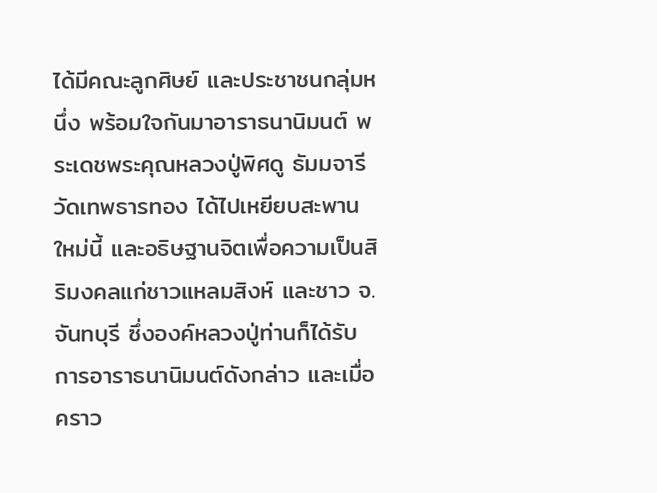ได้มีคณะลูกศิษย์ และประชาชนกลุ่มหนึ่ง พร้อมใจกันมาอาราธนานิมนต์ พระเดชพระคุณหลวงปู่พิศดู ธัมมจารี วัดเทพธารทอง ได้ไปเหยียบสะพานใหม่นี้ และอธิษฐานจิตเพื่อความเป็นสิริมงคลแก่ชาวแหลมสิงห์ และชาว จ.จันทบุรี ซึ่งองค์หลวงปู่ท่านก็ได้รับการอาราธนานิมนต์ดังกล่าว และเมื่อคราว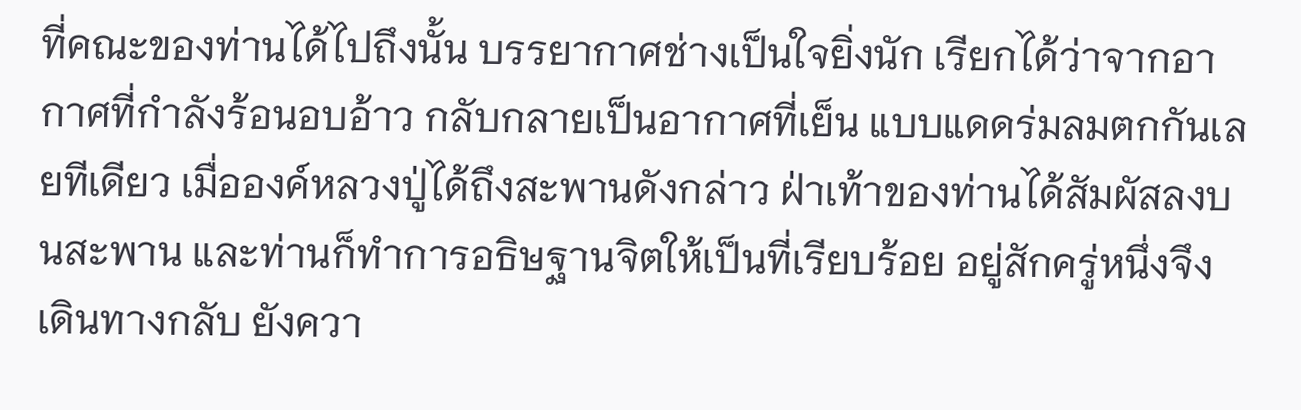ที่คณะของท่านได้ไปถึงนั้น บรรยากาศช่างเป็นใจยิ่งนัก เรียกได้ว่าจากอากาศที่กำลังร้อนอบอ้าว กลับกลายเป็นอากาศที่เย็น แบบแดดร่มลมตกกันเลยทีเดียว เมื่อองค์หลวงปู่ได้ถึงสะพานดังกล่าว ฝ่าเท้าของท่านได้สัมผัสลงบนสะพาน และท่านก็ทำการอธิษฐานจิตให้เป็นที่เรียบร้อย อยู่สักครู่หนึ่งจึงเดินทางกลับ ยังควา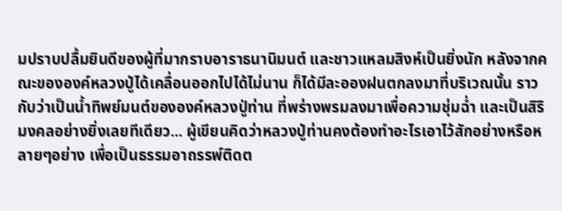มปราบปลื้มยินดีของผู้ที่มากราบอาราธนานิมนต์ และชาวแหลมสิงห์เป็นยิ่งนัก หลังจากคณะขององค์หลวงปู่ได้เคลื่อนออกไปได้ไม่นาน ก็ได้มีละอองฝนตกลงมาที่บริเวณนั้น ราวกับว่าเป็นน้ำทิพย์มนต์ขององค์หลวงปู่ท่าน ที่พร่างพรมลงมาเพื่อความชุ่มฉ่ำ และเป็นสิริมงคลอย่างยิ่งเลยทีเดียว... ผู้เขียนคิดว่าหลวงปู่ท่านคงต้องทำอะไรเอาไว้สักอย่างหรือหลายๆอย่าง เพื่อเป็นธรรมอาถรรพ์ติดต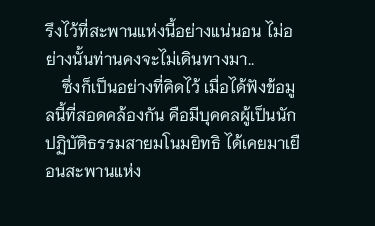รึงไว้ที่สะพานแห่งนี้อย่างแน่นอน ไม่อย่างนั้นท่านคงจะไม่เดินทางมา..
    ซึ่งก็เป็นอย่างที่คิดไว้ เมื่อได้ฟังข้อมูลนี้ที่สอดคล้องกัน คือมีบุคคลผู้เป็นนักปฏิบัติธรรมสายมโนมยิทธิ ได้เคยมาเยือนสะพานแห่ง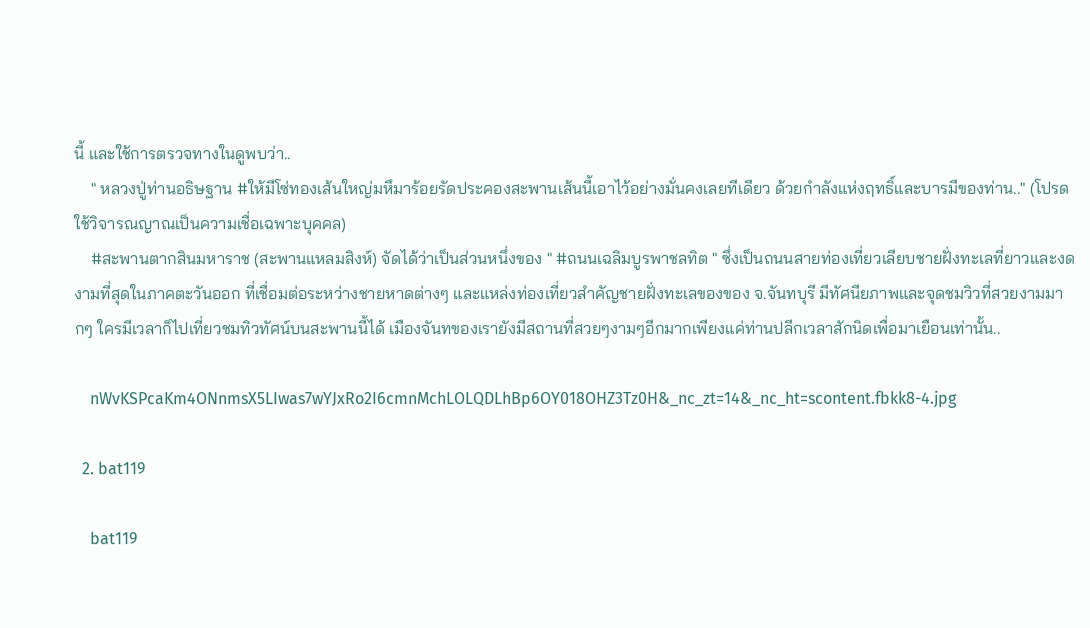นี้ และใช้การตรวจทางในดูพบว่า..
    " หลวงปู่ท่านอธิษฐาน #ให้มีโซ่ทองเส้นใหญ่มหึมาร้อยรัดประคองสะพานเส้นนี้เอาไว้อย่างมั่นคงเลยทีเดียว ด้วยกำลังแห่งฤทธิ์และบารมีของท่าน.." (โปรดใช้วิจารณญาณเป็นความเชื่อเฉพาะบุคคล)
    #สะพานตากสินมหาราช (สะพานแหลมสิงห์) จัดได้ว่าเป็นส่วนหนึ่งของ " #ถนนเฉลิมบูรพาชลทิต " ซึ่งเป็นถนนสายท่องเที่ยวเลียบชายฝั่งทะเลที่ยาวและงดงามที่สุดในภาคตะวันออก ที่เชื่อมต่อระหว่างชายหาดต่างๆ และแหล่งท่องเที่ยวสำคัญชายฝั่งทะเลของของ จ.จันทบุรี มีทัศนียภาพและจุดชมวิวที่สวยงามมากๆ ใครมีเวลาก็ไปเที่ยวชมทิวทัศน์บนสะพานนี้ได้ เมืองจันทของเรายังมีสถานที่สวยๆงามๆอีกมากเพียงแค่ท่านปลีกเวลาสักนิดเพื่อมาเยือนเท่านั้น..

    nWvKSPcaKm4ONnmsX5LIwas7wYJxRo2I6cmnMchLOLQDLhBp6OY018OHZ3Tz0H&_nc_zt=14&_nc_ht=scontent.fbkk8-4.jpg

  2. bat119

    bat119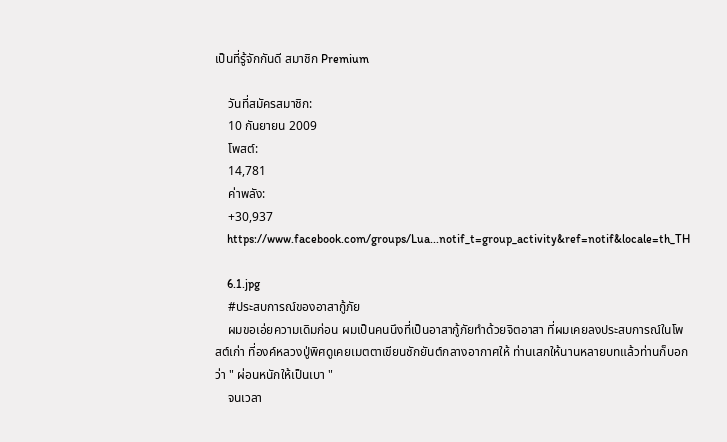เป็นที่รู้จักกันดี สมาชิก Premium

    วันที่สมัครสมาชิก:
    10 กันยายน 2009
    โพสต์:
    14,781
    ค่าพลัง:
    +30,937
    https://www.facebook.com/groups/Lua...notif_t=group_activity&ref=notif&locale=th_TH

    6.1.jpg
    #ประสบการณ์ของอาสากู้ภัย
    ผมขอเอ่ยความเดิมก่อน ผมเป็นคนนึงที่เป็นอาสากู้ภัยทำด้วยจิตอาสา ที่ผมเคยลงประสบการณ์ในโพสต์เก่า ที่องค์หลวงปู่พิศดูเคยเมตตาเขียนชักยันต์กลางอากาศให้ ท่านเสกให้นานหลายบทแล้วท่านก็บอกว่า " ผ่อนหนักให้เป็นเบา "
    จนเวลา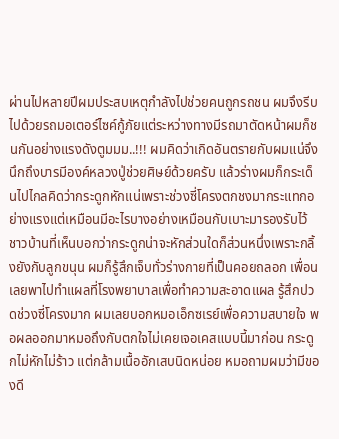ผ่านไปหลายปีผมประสบเหตุกำลังไปช่วยคนถูกรถชน ผมจึงรีบไปด้วยรถมอเตอร์ไซค์กู้ภัยแต่ระหว่างทางมีรถมาตัดหน้าผมก็ชนกันอย่างแรงดังตูมมม..!!! ผมคิดว่าเกิดอันตรายกับผมแน่จึงนึกถึงบารมีองค์หลวงปู่ช่วยศิษย์ด้วยครับ แล้วร่างผมก็กระเด็นไปไกลคิดว่ากระดูกหักแน่เพราะช่วงซี่โครงตกชงมากระแทกอย่างแรงแต่เหมือนมีอะไรบางอย่างเหมือนกับเบาะมารองรับไว้ ชาวบ้านที่เห็นบอกว่ากระดูกน่าจะหักส่วนใดก็ส่วนหนึ่งเพราะกลิ้งยังกับลูกขนุน ผมก็รู้สึกเจ็บทั่วร่างกายที่เป็นคอยถลอก เพื่อนเลยพาไปทำแผลที่โรงพยาบาลเพื่อทำความสะอาดแผล รู้สึกปวดช่วงซี่โครงมาก ผมเลยบอกหมอเอ็กซเรย์เพื่อความสบายใจ พอผลออกมาหมอถึงกับตกใจไม่เคยเจอเคสแบบนี้มาก่อน กระดูกไม่หักไม่ร้าว แต่กล้ามเนื้ออักเสบนิดหน่อย หมอถามผมว่ามีของดี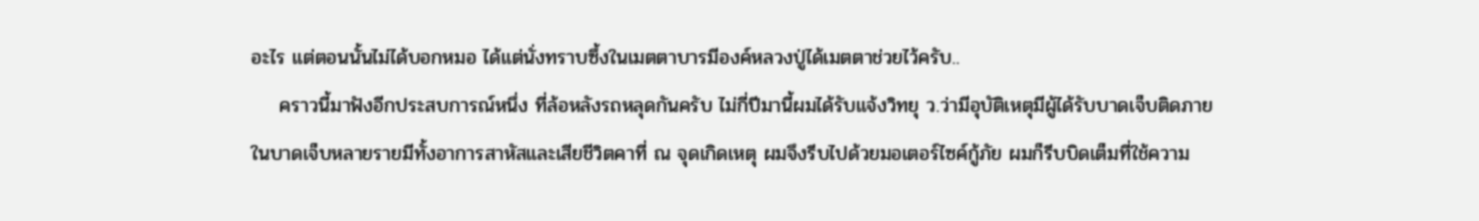อะไร แต่ตอนนั้นไม่ได้บอกหมอ ได้แต่นั่งทราบซึ้งในเมตตาบารมีองค์หลวงปู่ได้เมตตาช่วยไว้ครับ..
    คราวนี้มาฟังอีกประสบการณ์หนึ่ง ที่ล้อหลังรถหลุดกันครับ ไม่กี่ปีมานี้ผมได้รับแจ้งวิทยุ ว.ว่ามีอุบัติเหตุมีผู้ได้รับบาดเจ็บติดภายในบาดเจ็บหลายรายมีทั้งอาการสาหัสและเสียชีวิตคาที่ ณ จุดเกิดเหตุ ผมจึงรีบไปด้วยมอเตอร์ไซค์กู้ภัย ผมก็รีบบิดเต็มที่ใช้ความ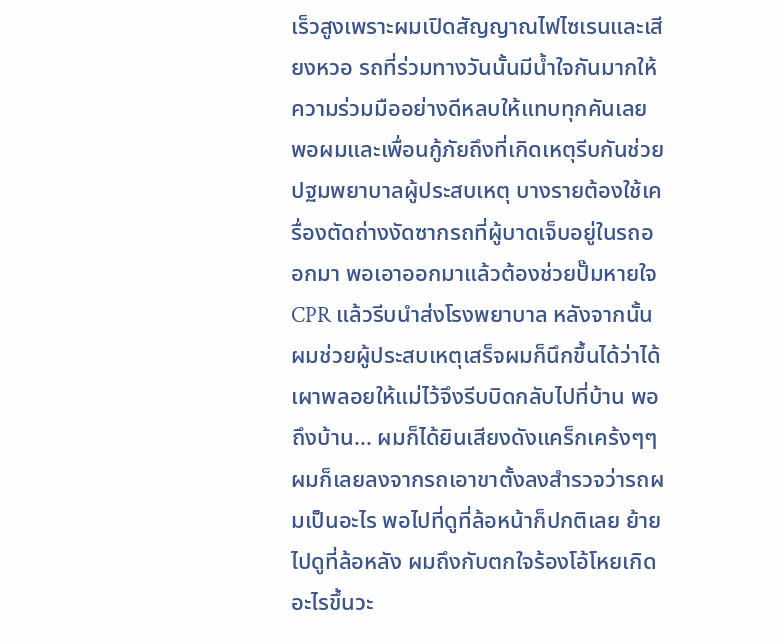เร็วสูงเพราะผมเปิดสัญญาณไฟไซเรนและเสียงหวอ รถที่ร่วมทางวันนั้นมีน้ำใจกันมากให้ความร่วมมืออย่างดีหลบให้แทบทุกคันเลย พอผมและเพื่อนกู้ภัยถึงที่เกิดเหตุรีบกันช่วยปฐมพยาบาลผู้ประสบเหตุ บางรายต้องใช้เครื่องตัดถ่างงัดซากรถที่ผู้บาดเจ็บอยู่ในรถออกมา พอเอาออกมาแล้วต้องช่วยปั๊มหายใจ CPR แล้วรีบนำส่งโรงพยาบาล หลังจากนั้นผมช่วยผู้ประสบเหตุเสร็จผมก็นึกขึ้นได้ว่าได้เผาพลอยให้แม่ไว้จึงรีบบิดกลับไปที่บ้าน พอถึงบ้าน... ผมก็ได้ยินเสียงดังแคร็กเคร้งๆๆผมก็เลยลงจากรถเอาขาตั้งลงสำรวจว่ารถผมเป็นอะไร พอไปที่ดูที่ล้อหน้าก็ปกติเลย ย้ายไปดูที่ล้อหลัง ผมถึงกับตกใจร้องโอ้โหยเกิดอะไรขึ้นวะ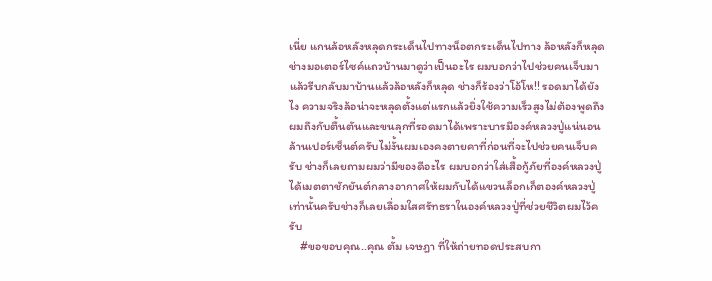เนี่ย แกนล้อหลังหลุดกระเด็นไปทางน็อตกระเด็นไปทาง ล้อหลังก็หลุดช่างมอเตอร์ไซค์แถวบ้านมาดูว่าเป็นอะไร ผมบอกว่าไปช่วยคนเจ็บมาแล้วรีบกลับมาบ้านแล้วล้อหลังก็หลุด ช่างก็ร้องว่าโอ้โห!! รอดมาได้ยังไง ความจริงล้อน่าจะหลุดตั้งแต่แรกแล้วยิ่งใช้ความเร็วสูงไม่ต้องพูดถึง ผมถึงกับตื้นตันและขนลุกที่รอดมาได้เพราะบารมีองค์หลวงปู่แน่นอนล้านเปอร์เซ็นต์ครับไม่งั้นผมเองคงตายคาที่ก่อนที่จะไปช่วยคนเจ็บครับ ช่างก็เลยถามผมว่ามีของดีอะไร ผมบอกว่าใส่เสื้อกู้ภัยที่องค์หลวงปู่ได้เมตตาชักยันต์กลางอากาศให้ผมกับได้แขวนล็อกเก็ตองค์หลวงปู่เท่านั้นครับช่างก็เลยเลื่อมใสศรัทธราในองค์หลวงปู่ที่ช่วยชีวิตผมไว้ครับ
    #ขอขอบคุณ..คุณ ตั้ม เจษฎา ที่ให้ถ่ายทอดประสบกา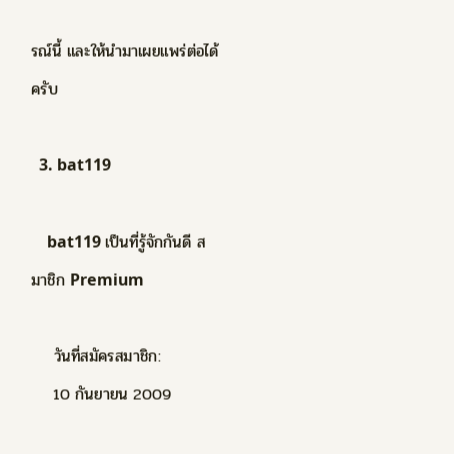รณ์นี้ และให้นำมาเผยแพร่ต่อได้ครับ

  3. bat119

    bat119 เป็นที่รู้จักกันดี สมาชิก Premium

    วันที่สมัครสมาชิก:
    10 กันยายน 2009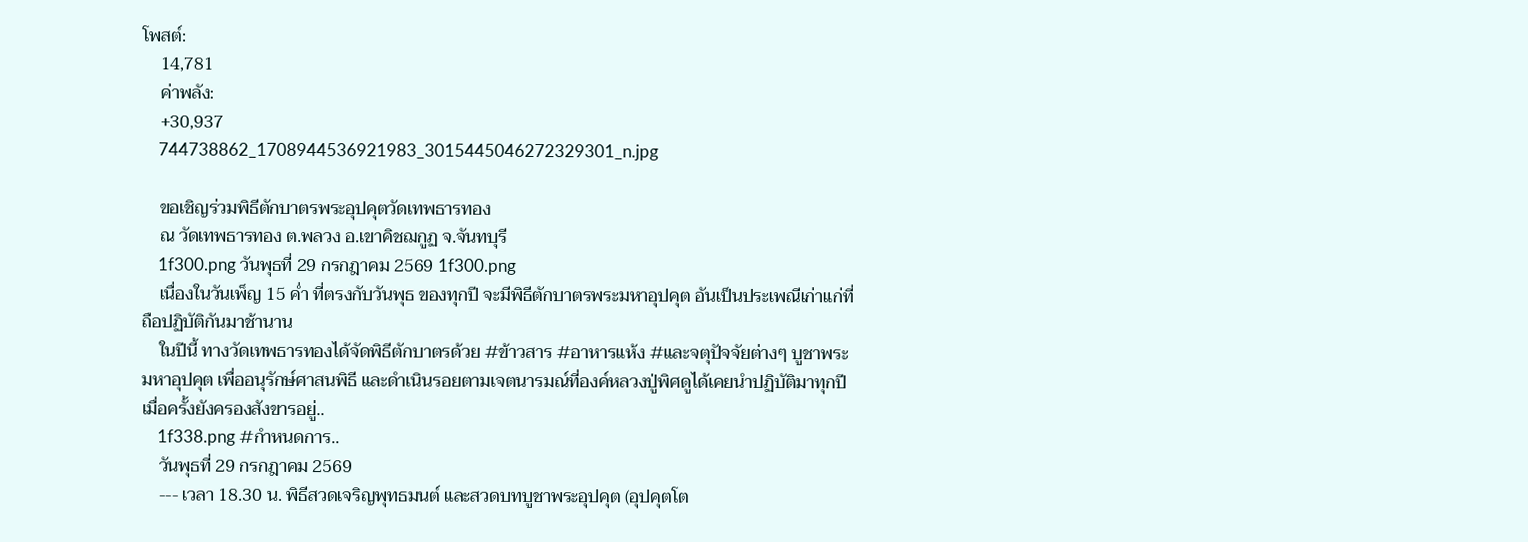โพสต์:
    14,781
    ค่าพลัง:
    +30,937
    744738862_1708944536921983_3015445046272329301_n.jpg

    ขอเชิญร่วมพิธีตักบาตรพระอุปคุตวัดเทพธารทอง
    ณ วัดเทพธารทอง ต.พลวง อ.เขาคิชฌกูฏ จ.จันทบุรี
    1f300.png วันพุธที่ 29 กรกฎาคม 2569 1f300.png
    เนื่องในวันเพ็ญ 15 ค่ำ ที่ตรงกับวันพุธ ของทุกปี จะมีพิธีตักบาตรพระมหาอุปคุต อันเป็นประเพณีเก่าแก่ที่ถือปฏิบัติกันมาช้านาน
    ในปีนี้ ทางวัดเทพธารทองได้จัดพิธีตักบาตรด้วย #ข้าวสาร #อาหารแห้ง #และจตุปัจจัยต่างๆ บูชาพระมหาอุปคุต เพื่ออนุรักษ์ศาสนพิธี และดำเนินรอยตามเจตนารมณ์ที่องค์หลวงปู่พิศดูได้เคยนำปฏิบัติมาทุกปีเมื่อครั้งยังครองสังขารอยู่..
    1f338.png #กำหนดการ..
    วันพุธที่ 29 กรกฎาคม 2569
    --- เวลา 18.30 น. พิธีสวดเจริญพุทธมนต์ และสวดบทบูชาพระอุปคุต (อุปคุตโต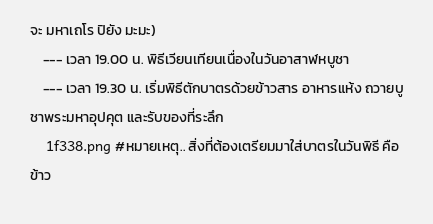จะ มหาเถโร ปิยัง มะมะ)
    --- เวลา 19.00 น. พิธีเวียนเทียนเนื่องในวันอาสาฬหบูชา
    --- เวลา 19.30 น. เริ่มพิธีตักบาตรด้วยข้าวสาร อาหารแห้ง ถวายบูชาพระมหาอุปคุต และรับของที่ระลึก
    1f338.png #หมายเหตุ.. สิ่งที่ต้องเตรียมมาใส่บาตรในวันพิธี คือ ข้าว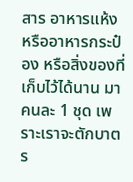สาร อาหารแห้ง หรืออาหารกระป๋อง หรือสิ่งของที่เก็บไว้ได้นาน มาคนละ 1 ชุด เพราะเราจะตักบาตร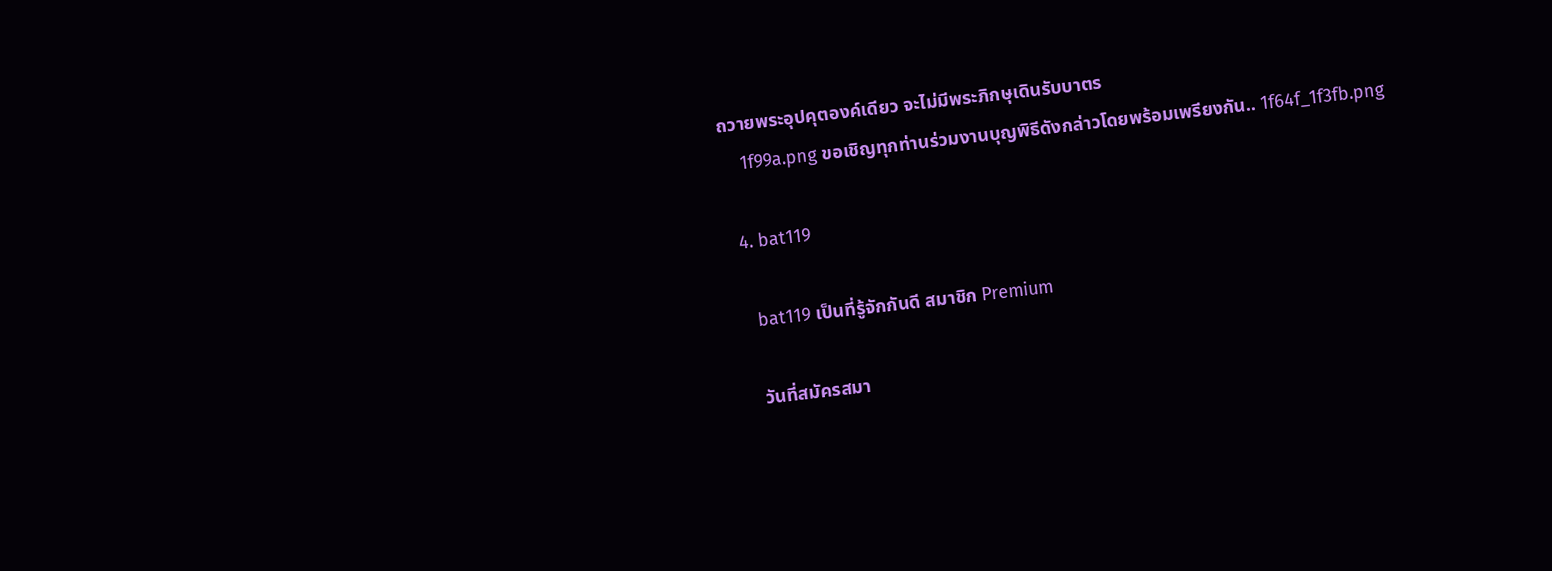ถวายพระอุปคุตองค์เดียว จะไม่มีพระภิกษุเดินรับบาตร
    1f99a.png ขอเชิญทุกท่านร่วมงานบุญพิธีดังกล่าวโดยพร้อมเพรียงกัน.. 1f64f_1f3fb.png

  4. bat119

    bat119 เป็นที่รู้จักกันดี สมาชิก Premium

    วันที่สมัครสมา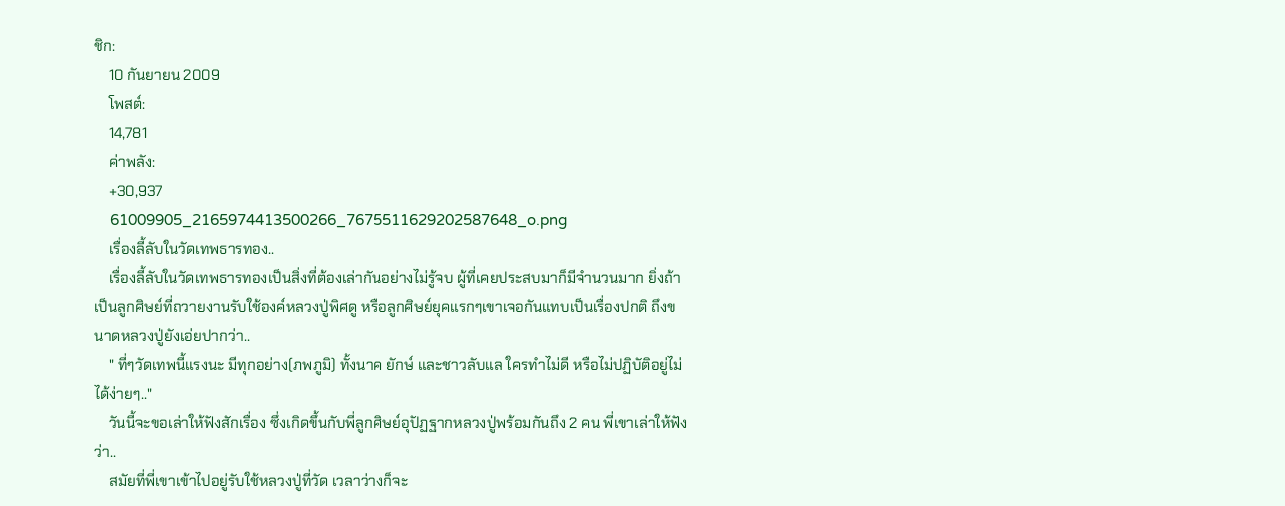ชิก:
    10 กันยายน 2009
    โพสต์:
    14,781
    ค่าพลัง:
    +30,937
    61009905_2165974413500266_7675511629202587648_o.png
    เรื่องลี้ลับในวัดเทพธารทอง..
    เรื่องลี้ลับในวัดเทพธารทองเป็นสิ่งที่ต้องเล่ากันอย่างไม่รู้จบ ผู้ที่เคยประสบมาก็มีจำนวนมาก ยิ่งถ้าเป็นลูกศิษย์ที่ถวายงานรับใช้องค์หลวงปู่พิศดู หรือลูกศิษย์ยุคแรกๆเขาเจอกันแทบเป็นเรื่องปกติ ถึงขนาดหลวงปู่ยังเอ่ยปากว่า..
    " ที่ๆวัดเทพนี้แรงนะ มีทุกอย่าง(ภพภูมิ) ทั้งนาค ยักษ์ และชาวลับแล ใครทำไม่ดี หรือไม่ปฏิบัติอยู่ไม่ได้ง่ายๆ.."
    วันนี้จะขอเล่าให้ฟังสักเรื่อง ซึ่งเกิดขึ้นกับพี่ลูกศิษย์อุปัฏฐากหลวงปู่พร้อมกันถึง 2 คน พี่เขาเล่าให้ฟังว่า..
    สมัยที่พี่เขาเข้าไปอยู่รับใช้หลวงปู่ที่วัด เวลาว่างก็จะ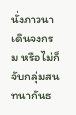นั่งภาวนา เดินจงกรม หรือไม่ก็จับกลุ่มสนทนากันธ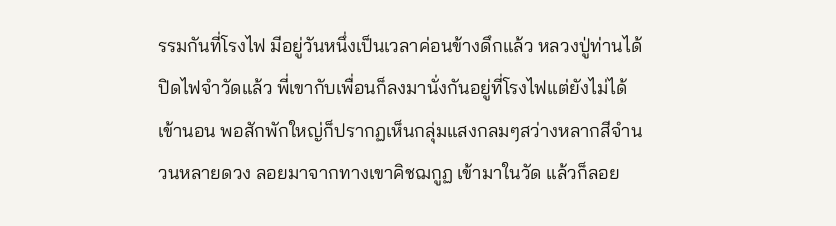รรมกันที่โรงไฟ มีอยู่วันหนึ่งเป็นเวลาค่อนข้างดึกแล้ว หลวงปู่ท่านได้ปิดไฟจำวัดแล้ว พี่เขากับเพื่อนก็ลงมานั่งกันอยู่ที่โรงไฟแต่ยังไม่ได้เข้านอน พอสักพักใหญ่ก็ปรากฏเห็นกลุ่มแสงกลมๆสว่างหลากสีจำนวนหลายดวง ลอยมาจากทางเขาคิชฌกูฏ เข้ามาในวัด แล้วก็ลอย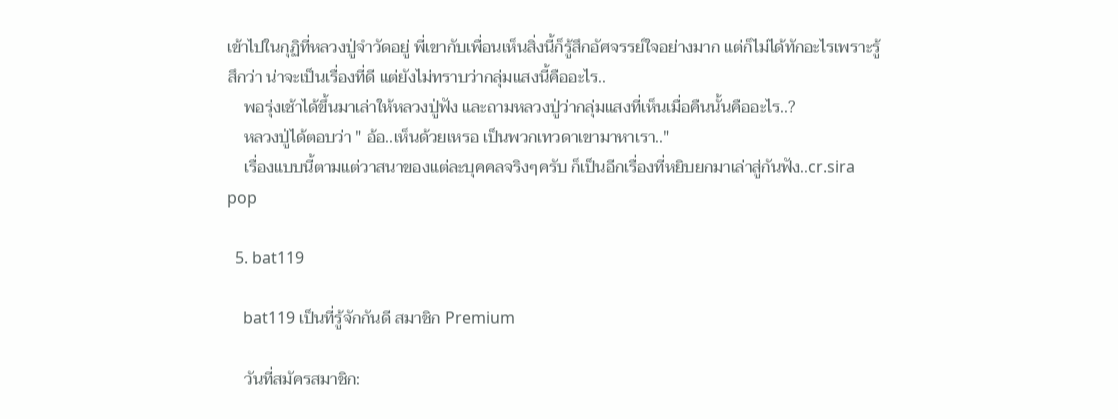เข้าไปในกุฏิที่หลวงปู่จำวัดอยู่ พี่เขากับเพื่อนเห็นสิ่งนี้ก็รู้สึกอัศจรรย์ใจอย่างมาก แต่ก็ไม่ได้ทักอะไรเพราะรู้สึกว่า น่าจะเป็นเรื่องที่ดี แต่ยังไม่ทราบว่ากลุ่มแสงนี้คืออะไร..
    พอรุ่งเช้าได้ขึ้นมาเล่าให้หลวงปู่ฟัง และถามหลวงปู่ว่ากลุ่มแสงที่เห็นเมื่อคืนนั้นคืออะไร..?
    หลวงปู่ได้ตอบว่า " อ้อ..เห็นด้วยเหรอ เป็นพวกเทวดาเขามาหาเรา.."
    เรื่องแบบนี้ตามแต่วาสนาของแต่ละบุคคลจริงๆครับ ก็เป็นอีกเรื่องที่หยิบยกมาเล่าสู่กันฟัง..cr.sira pop

  5. bat119

    bat119 เป็นที่รู้จักกันดี สมาชิก Premium

    วันที่สมัครสมาชิก: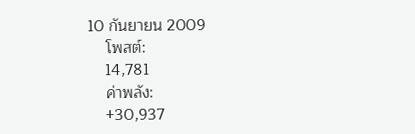10 กันยายน 2009
    โพสต์:
    14,781
    ค่าพลัง:
    +30,937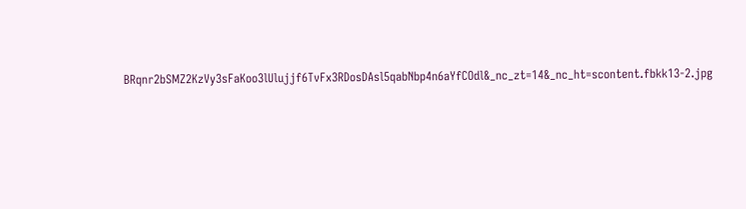BRqnr2bSMZ2KzVy3sFaKoo3lUlujjf6TvFx3RDosDAsl5qabNbp4n6aYfCOdl&_nc_zt=14&_nc_ht=scontent.fbkk13-2.jpg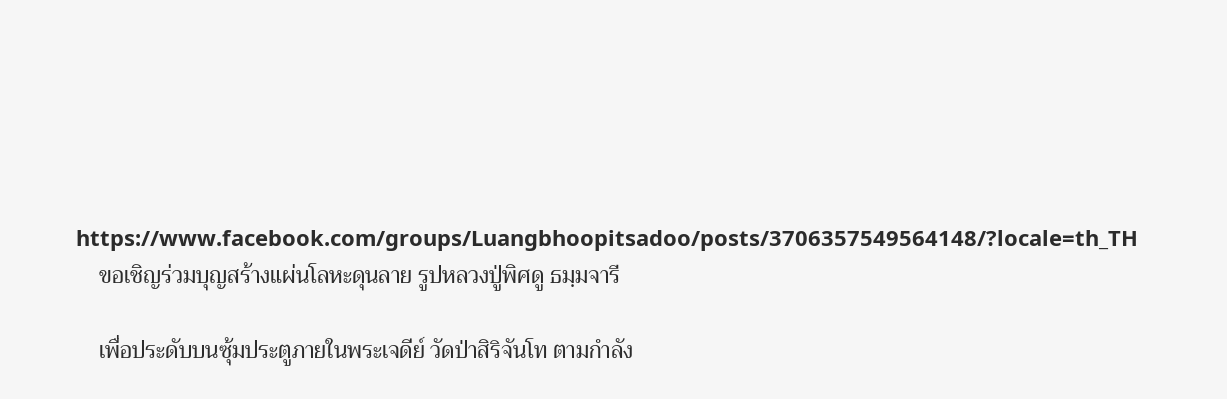https://www.facebook.com/groups/Luangbhoopitsadoo/posts/3706357549564148/?locale=th_TH
    ขอเชิญร่วมบุญสร้างแผ่นโลหะดุนลาย รูปหลวงปู่พิศดู ธมฺมจารี

    เพื่อประดับบนซุ้มประตูภายในพระเจดีย์ วัดป่าสิริจันโท ตามกำลัง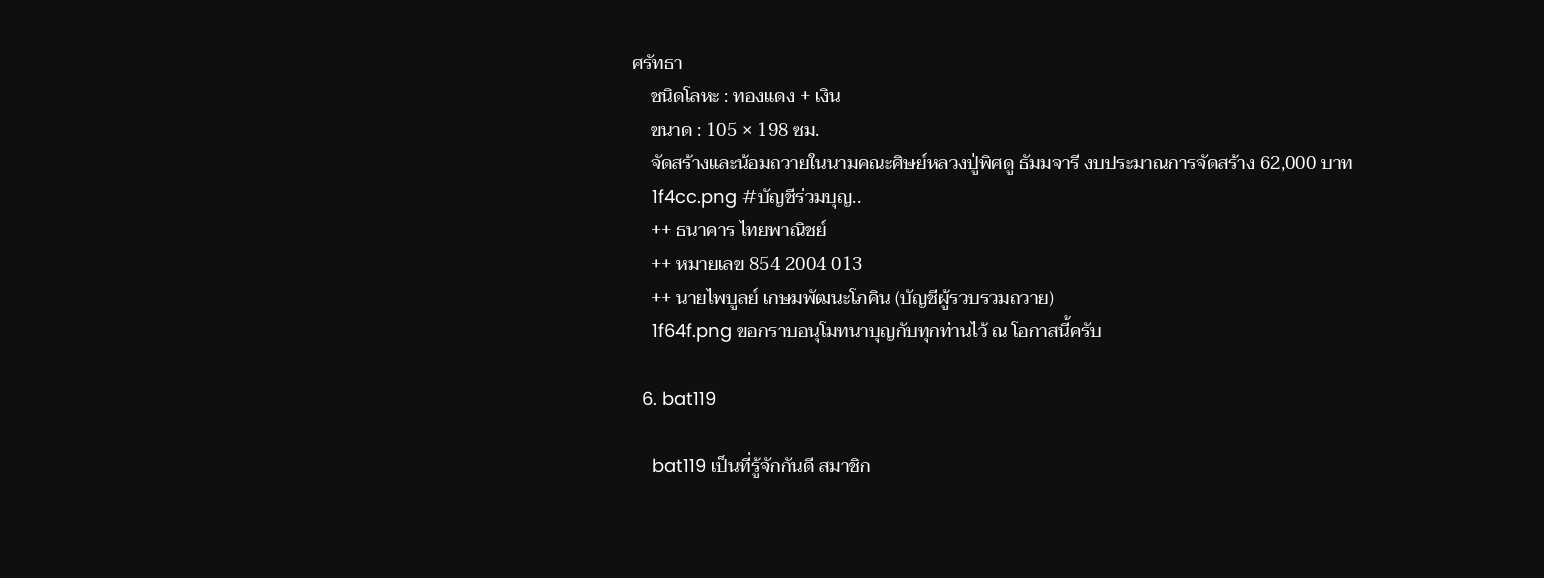ศรัทธา
    ชนิดโลหะ : ทองแดง + เงิน
    ขนาด : 105 × 198 ซม.
    จัดสร้างและน้อมถวายในนามคณะศิษย์หลวงปู่พิศดู ธัมมจารี งบประมาณการจัดสร้าง 62,000 บาท
    1f4cc.png #บัญชีร่วมบุญ..
    ++ ธนาคาร ไทยพาณิชย์
    ++ หมายเลข 854 2004 013
    ++ นายไพบูลย์ เกษมพัฒนะโภคิน (บัญชีผู้รวบรวมถวาย)
    1f64f.png ขอกราบอนุโมทนาบุญกับทุกท่านไว้ ณ โอกาสนี้ครับ

  6. bat119

    bat119 เป็นที่รู้จักกันดี สมาชิก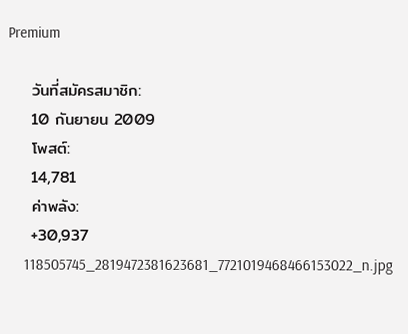Premium

    วันที่สมัครสมาชิก:
    10 กันยายน 2009
    โพสต์:
    14,781
    ค่าพลัง:
    +30,937
    118505745_2819472381623681_7721019468466153022_n.jpg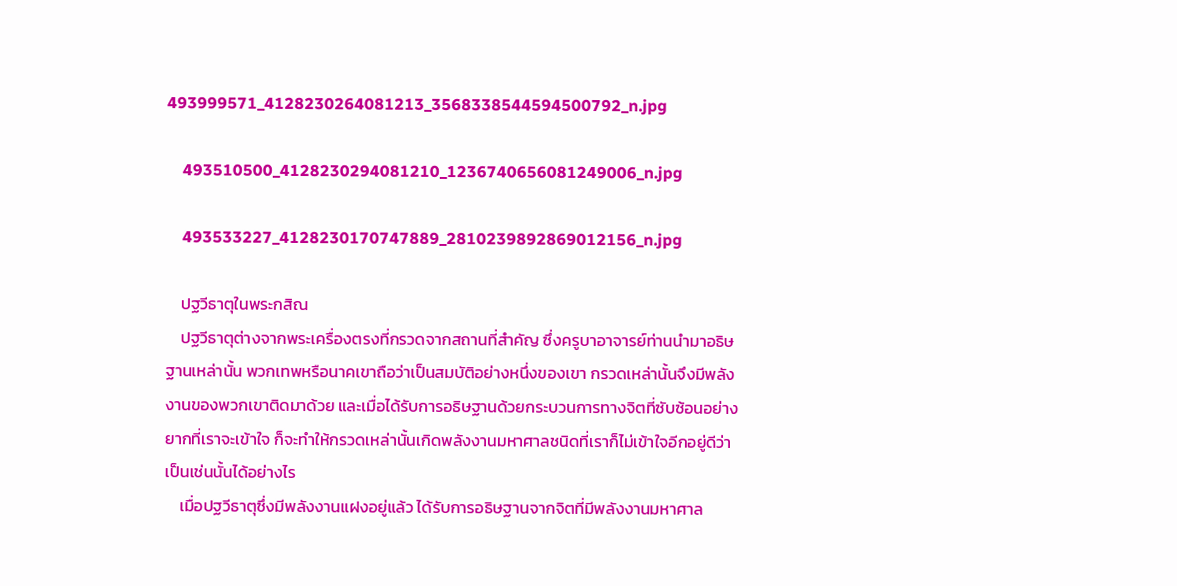493999571_4128230264081213_3568338544594500792_n.jpg

    493510500_4128230294081210_1236740656081249006_n.jpg

    493533227_4128230170747889_2810239892869012156_n.jpg

    ปฐวีธาตุในพระกสิณ
    ปฐวีธาตุต่างจากพระเครื่องตรงที่กรวดจากสถานที่สำคัญ ซึ่งครูบาอาจารย์ท่านนำมาอธิษฐานเหล่านั้น พวกเทพหรือนาคเขาถือว่าเป็นสมบัติอย่างหนึ่งของเขา กรวดเหล่านั้นจึงมีพลังงานของพวกเขาติดมาด้วย และเมื่อได้รับการอธิษฐานด้วยกระบวนการทางจิตที่ซับซ้อนอย่างยากที่เราจะเข้าใจ ก็จะทำให้กรวดเหล่านั้นเกิดพลังงานมหาศาลชนิดที่เราก็ไม่เข้าใจอีกอยู่ดีว่าเป็นเช่นนั้นได้อย่างไร
    เมื่อปฐวีธาตุซึ่งมีพลังงานแฝงอยู่แล้ว ได้รับการอธิษฐานจากจิตที่มีพลังงานมหาศาล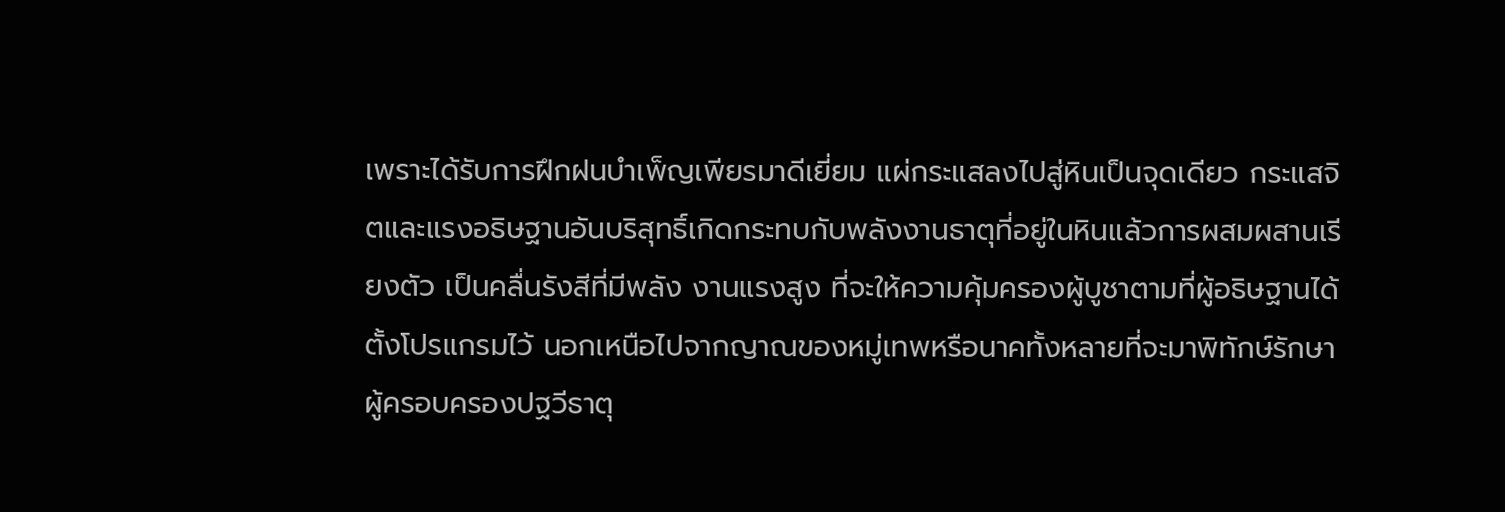เพราะได้รับการฝึกฝนบำเพ็ญเพียรมาดีเยี่ยม แผ่กระแสลงไปสู่หินเป็นจุดเดียว กระแสจิตและแรงอธิษฐานอันบริสุทธิ์เกิดกระทบกับพลังงานธาตุที่อยู่ในหินแล้วการผสมผสานเรียงตัว เป็นคลื่นรังสีที่มีพลัง งานแรงสูง ที่จะให้ความคุ้มครองผู้บูชาตามที่ผู้อธิษฐานได้ ตั้งโปรแกรมไว้ นอกเหนือไปจากญาณของหมู่เทพหรือนาคทั้งหลายที่จะมาพิทักษ์รักษาผู้ครอบครองปฐวีธาตุ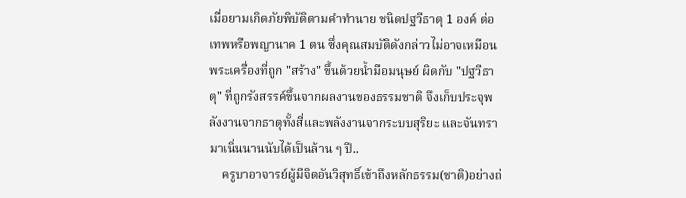เมื่อยามเกิดภัยพิบัติตามคำทำนาย ชนิดปฐวีธาตุ 1 องค์ ต่อเทพหรือพญานาค 1 ตน ซึ่งคุณสมบัติดังกล่าวไม่อาจเหมือนพระเครื่องที่ถูก "สร้าง" ขึ้นด้วยน้ำมือมนุษย์ ผิดกับ "ปฐวีธาตุ" ที่ถูกรังสรรค์ขึ้นจากผลงานของธรรมชาติ จึงเก็บประจุพลังงานจากธาตุทั้งสี่และพลังงานจากระบบสุริยะ และจันทรามาเนิ่นนานนับได้เป็นล้าน ๆ ปี..
    ครูบาอาจารย์ผู้มีจิตอันวิสุทธิ์เข้าถึงหลักธรรม(ชาติ)อย่างถ่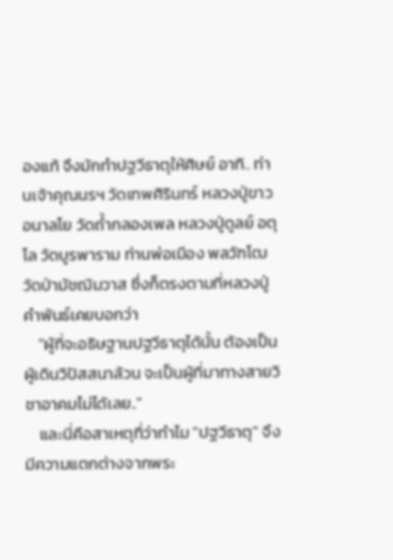องแท้ จึงมักทำปฐวีธาตุให้ศิษย์ อาทิ.. ท่านเจ้าคุณนรฯ วัดเทพศิรินทร์ หลวงปู่ขาว อนาลโย วัดถ้ำกลองเพล หลวงปู่ดูลย์ อตุโล วัดบูรพาราม ท่านพ่อเมือง พลวัฑโฒ วัดป่ามัชฌิมวาส ซึ่งก็ตรงตามที่หลวงปู่คำพันธ์เคยบอกว่า
    "ผู้ที่จะอธิษฐานปฐวีธาตุได้นั้น ต้องเป็นผู้เดินวิปัสสนาล้วน จะเป็นผู้ที่มาทางสายวิชาอาคมไม่ได้เลย.."
    และนี่คือสาเหตุที่ว่าทำไม "ปฐวีธาตุ" จึงมีความแตกต่างจากพระ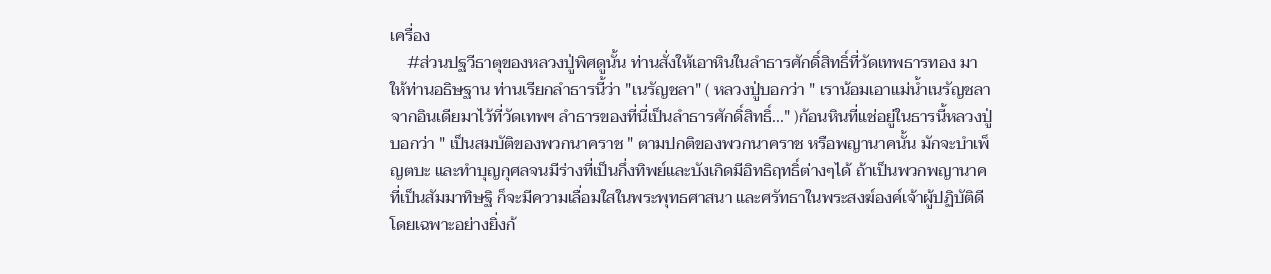เครื่อง
    #ส่วนปฐวีธาตุของหลวงปู่พิศดูนั้น ท่านสั่งให้เอาหินในลำธารศักดิ์สิทธิ์ที่วัดเทพธารทอง มาให้ท่านอธิษฐาน ท่านเรียกลำธารนี้ว่า "เนรัญชลา" ( หลวงปู่บอกว่า " เราน้อมเอาแม่น้ำเนรัญชลาจากอินเดียมาไว้ที่วัดเทพฯ ลำธารของที่นี่เป็นลำธารศักดิ์สิทธิ์..." )ก้อนหินที่แช่อยู่ในธารนี้หลวงปู่บอกว่า " เป็นสมบัติของพวกนาคราช " ตามปกติของพวกนาคราช หรือพญานาคนั้น มักจะบำเพ็ญตบะ และทำบุญกุศลจนมีร่างที่เป็นกึ่งทิพย์และบังเกิดมีอิทธิฤทธิ์ต่างๆได้ ถ้าเป็นพวกพญานาคที่เป็นสัมมาทิษฐิ ก็จะมีความเลื่อมใสในพระพุทธศาสนา และศรัทธาในพระสงฆ์องค์เจ้าผู้ปฏิบัติดี โดยเฉพาะอย่างยิ่งก้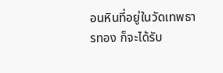อนหินที่อยู่ในวัดเทพธารทอง ก็จะได้รับ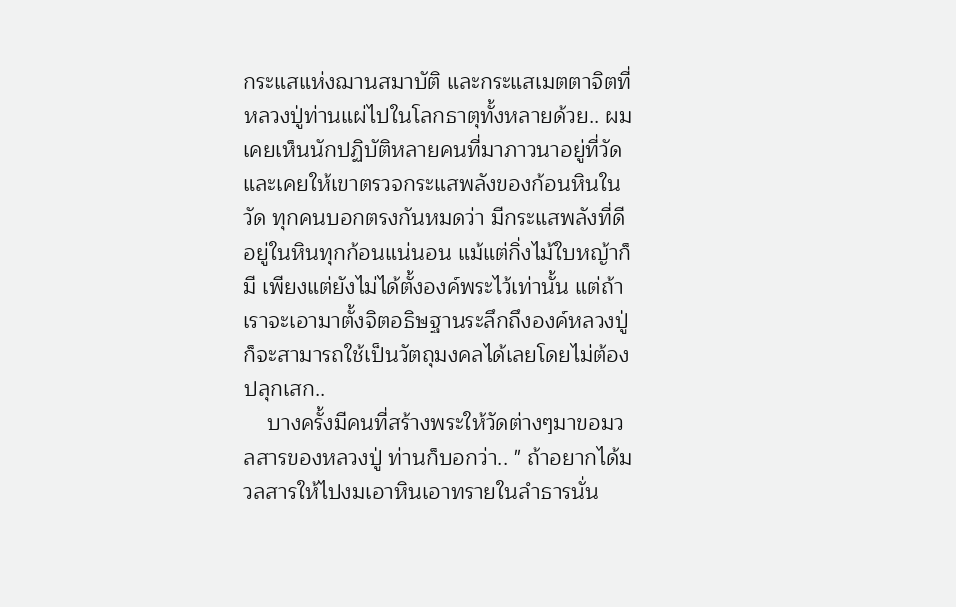กระแสแห่งฌานสมาบัติ และกระแสเมตตาจิตที่หลวงปู่ท่านแผ่ไปในโลกธาตุทั้งหลายด้วย.. ผมเคยเห็นนักปฏิบัติหลายคนที่มาภาวนาอยู่ที่วัด และเคยให้เขาตรวจกระแสพลังของก้อนหินในวัด ทุกคนบอกตรงกันหมดว่า มีกระแสพลังที่ดีอยู่ในหินทุกก้อนแน่นอน แม้แต่กิ่งไม้ใบหญ้าก็มี เพียงแต่ยังไม่ได้ตั้งองค์พระไว้เท่านั้น แต่ถ้าเราจะเอามาตั้งจิตอธิษฐานระลึกถึงองค์หลวงปู่ก็จะสามารถใช้เป็นวัตถุมงคลได้เลยโดยไม่ต้องปลุกเสก..
    บางครั้งมีคนที่สร้างพระให้วัดต่างๆมาขอมวลสารของหลวงปู่ ท่านก็บอกว่า.. " ถ้าอยากได้มวลสารให้ไปงมเอาหินเอาทรายในลำธารนั่น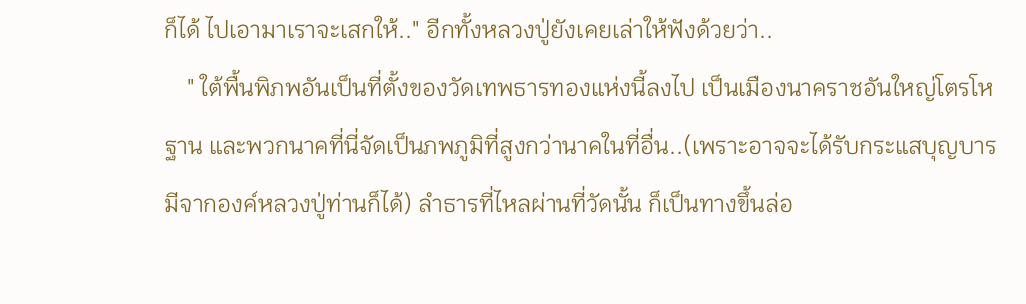ก็ได้ ไปเอามาเราจะเสกให้.." อีกทั้งหลวงปู่ยังเคยเล่าให้ฟังด้วยว่า..
    " ใต้พื้นพิภพอันเป็นที่ตั้งของวัดเทพธารทองแห่งนี้ลงไป เป็นเมืองนาคราชอันใหญ่โตรโหฐาน และพวกนาคที่นี่จัดเป็นภพภูมิที่สูงกว่านาคในที่อื่น..(เพราะอาจจะได้รับกระแสบุญบารมีจากองค์หลวงปู่ท่านก็ได้) ลำธารที่ไหลผ่านที่วัดนั้น ก็เป็นทางขึ้นล่อ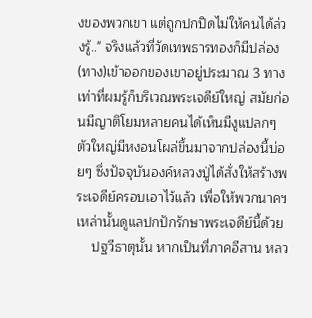งของพวกเขา แต่ถูกปกปิดไม่ให้คนได้ล่วงรู้.." จริงแล้วที่วัดเทพธารทองก็มีปล่อง(ทาง)เข้าออกของเขาอยู่ประมาณ 3 ทาง เท่าที่ผมรู้ก็บริเวณพระเจดีย์ใหญ่ สมัยก่อนมีญาติโยมหลายคนได้เห็นมีงูแปลกๆตัวใหญ่มีหงอนโผล่ขึ้นมาจากปล่องนี้บ่อยๆ ซึ่งปัจจุบันองค์หลวงปู่ได้สั่งให้สร้างพระเจดีย์ครอบเอาไว้แล้ว เพื่อให้พวกนาคฯเหล่านั้นดูแลปกปักรักษาพระเจดีย์นี้ด้วย
    ปฐวีธาตุนั้น หากเป็นที่ภาคอีสาน หลว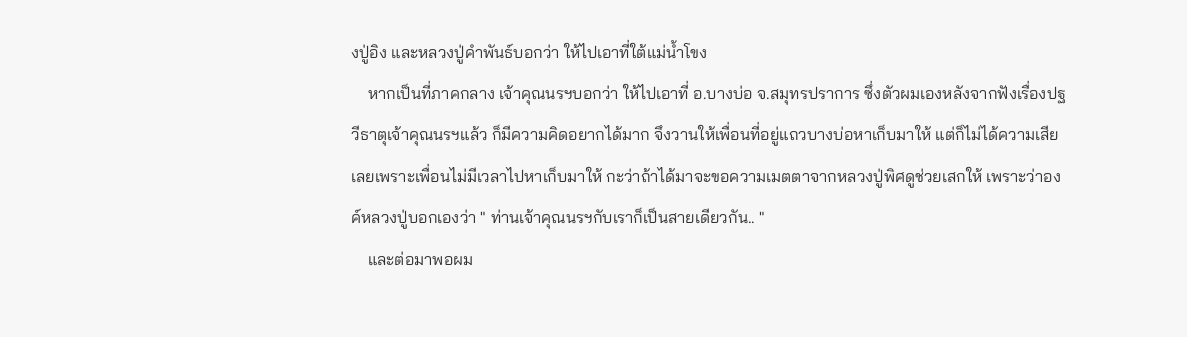งปู่อิง และหลวงปู่คำพันธ์บอกว่า ให้ไปเอาที่ใต้แม่น้ำโขง
    หากเป็นที่ภาคกลาง เจ้าคุณนรฯบอกว่า ให้ไปเอาที่ อ.บางบ่อ จ.สมุทรปราการ ซึ่งตัวผมเองหลังจากฟังเรื่องปฐวีธาตุเจ้าคุณนรฯแล้ว ก็มีความคิดอยากได้มาก จึงวานให้เพื่อนที่อยู่แถวบางบ่อหาเก็บมาให้ แต่ก็ไม่ได้ความเสียเลยเพราะเพื่อนไม่มีเวลาไปหาเก็บมาให้ กะว่าถ้าได้มาจะขอความเมตตาจากหลวงปู่พิศดูช่วยเสกให้ เพราะว่าองค์หลวงปู่บอกเองว่า " ท่านเจ้าคุณนรฯกับเราก็เป็นสายเดียวกัน.. "
    และต่อมาพอผม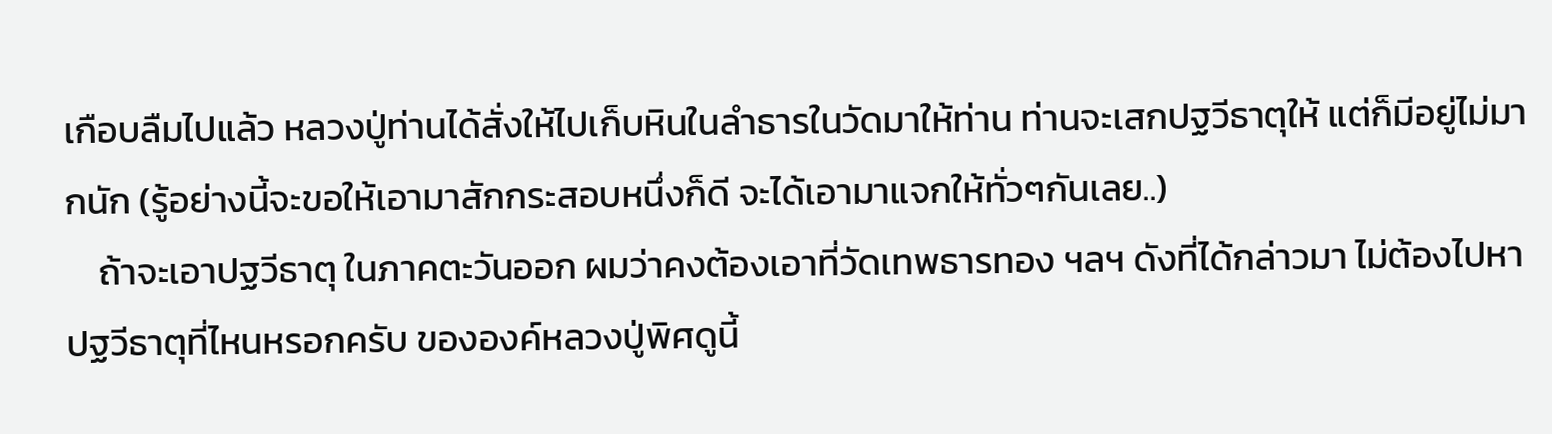เกือบลืมไปแล้ว หลวงปู่ท่านได้สั่งให้ไปเก็บหินในลำธารในวัดมาให้ท่าน ท่านจะเสกปฐวีธาตุให้ แต่ก็มีอยู่ไม่มากนัก (รู้อย่างนี้จะขอให้เอามาสักกระสอบหนึ่งก็ดี จะได้เอามาแจกให้ทั่วๆกันเลย..)
    ถ้าจะเอาปฐวีธาตุ ในภาคตะวันออก ผมว่าคงต้องเอาที่วัดเทพธารทอง ฯลฯ ดังที่ได้กล่าวมา ไม่ต้องไปหาปฐวีธาตุที่ไหนหรอกครับ ขององค์หลวงปู่พิศดูนี้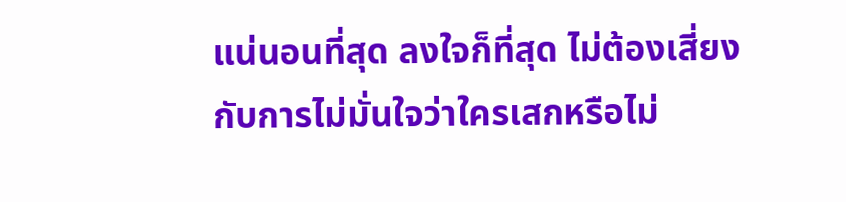แน่นอนที่สุด ลงใจก็ที่สุด ไม่ต้องเสี่ยงกับการไม่มั่นใจว่าใครเสกหรือไม่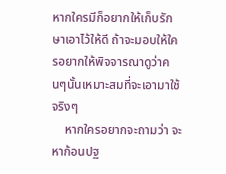หากใครมีก็อยากให้เก็บรักษาเอาไว้ให้ดี ถ้าจะมอบให้ใครอยากให้พิจจารณาดูว่าคนๆนั้นเหมาะสมที่จะเอามาใช้จริงๆ
    หากใครอยากจะถามว่า จะหาก้อนปฐ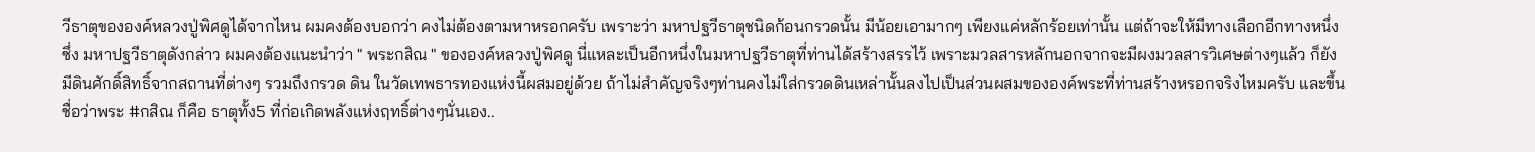วีธาตุขององค์หลวงปู่พิศดูได้จากไหน ผมคงต้องบอกว่า คงไม่ต้องตามหาหรอกครับ เพราะว่า มหาปฐวีธาตุชนิดก้อนกรวดนั้น มีน้อยเอามากๆ เพียงแค่หลักร้อยเท่านั้น แต่ถ้าจะให้มีทางเลือกอีกทางหนึ่งซึ่ง มหาปฐวีธาตุดังกล่าว ผมคงต้องแนะนำว่า " พระกสิณ " ขององค์หลวงปู่พิศดู นี่แหละเป็นอีกหนึ่งในมหาปฐวีธาตุที่ท่านได้สร้างสรรไว้ เพราะมวลสารหลักนอกจากจะมีผงมวลสารวิเศษต่างๆแล้ว ก็ยังมีดินศักดิ์สิทธิ์จากสถานที่ต่างๆ รวมถึงกรวด ดิน ในวัดเทพธารทองแห่งนี้ผสมอยู่ด้วย ถ้าไม่สำคัญจริงๆท่านคงไม่ใส่กรวดดินเหล่านั้นลงไปเป็นส่วนผสมขององค์พระที่ท่านสร้างหรอกจริงไหมครับ และขึ้นชื่อว่าพระ #กสิณ ก็คือ ธาตุทั้ง5 ที่ก่อเกิดพลังแห่งฤทธิ์ต่างๆนั่นเอง..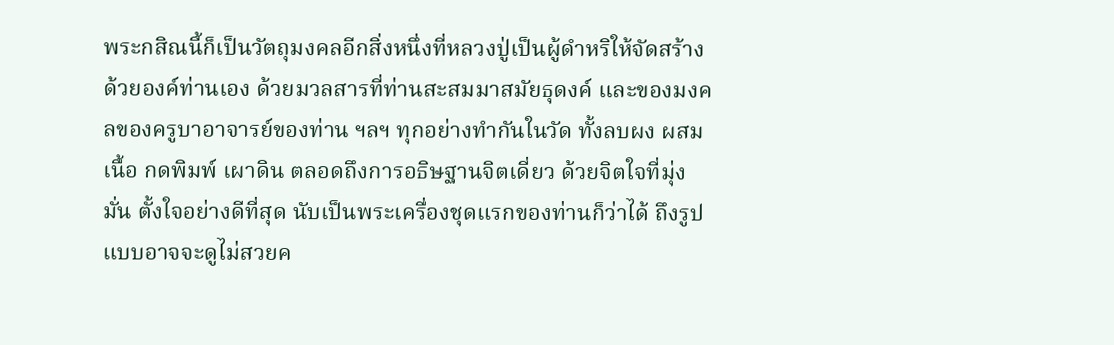พระกสิณนี้ก็เป็นวัตถุมงคลอีกสิ่งหนึ่งที่หลวงปู่เป็นผู้ดำหริให้จัดสร้างด้วยองค์ท่านเอง ด้วยมวลสารที่ท่านสะสมมาสมัยธุดงค์ และของมงคลของครูบาอาจารย์ของท่าน ฯลฯ ทุกอย่างทำกันในวัด ทั้งลบผง ผสมเนื้อ กดพิมพ์ เผาดิน ตลอดถึงการอธิษฐานจิตเดี่ยว ด้วยจิตใจที่มุ่งมั่น ตั้งใจอย่างดีที่สุด นับเป็นพระเครื่องชุดแรกของท่านก็ว่าได้ ถึงรูปแบบอาจจะดูไม่สวยค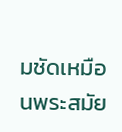มชัดเหมือนพระสมัย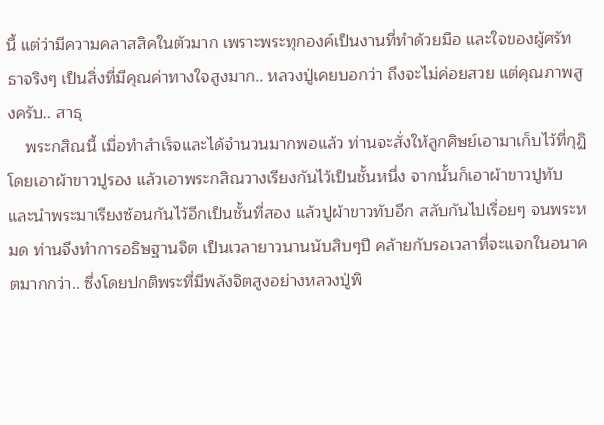นี้ แต่ว่ามีความคลาสสิคในตัวมาก เพราะพระทุกองค์เป็นงานที่ทำด้วยมือ และใจของผู้ศรัทธาจริงๆ เป็นสิ่งที่มีคุณค่าทางใจสูงมาก.. หลวงปู่เคยบอกว่า ถึงจะไม่ค่อยสวย แต่คุณภาพสูงครับ.. สาธุ
    พระกสิณนี้ เมื่อทำสำเร็จและได้จำนวนมากพอแล้ว ท่านจะสั่งให้ลูกศิษย์เอามาเก็บไว้ที่กุฏิโดยเอาผ้าขาวปูรอง แล้วเอาพระกสิณวางเรียงกันไว้เป็นชั้นหนึ่ง จากนั้นก็เอาผ้าขาวปูทับ และนำพระมาเรียงซ้อนกันไว้อีกเป็นชั้นที่สอง แล้วปูผ้าขาวทับอีก สลับกันไปเรื่อยๆ จนพระหมด ท่านจึงทำการอธิษฐานจิต เป็นเวลายาวนานนับสิบๆปี คล้ายกับรอเวลาที่จะแจกในอนาคตมากกว่า.. ซึ่งโดยปกติพระที่มีพลังจิตสูงอย่างหลวงปู่พิ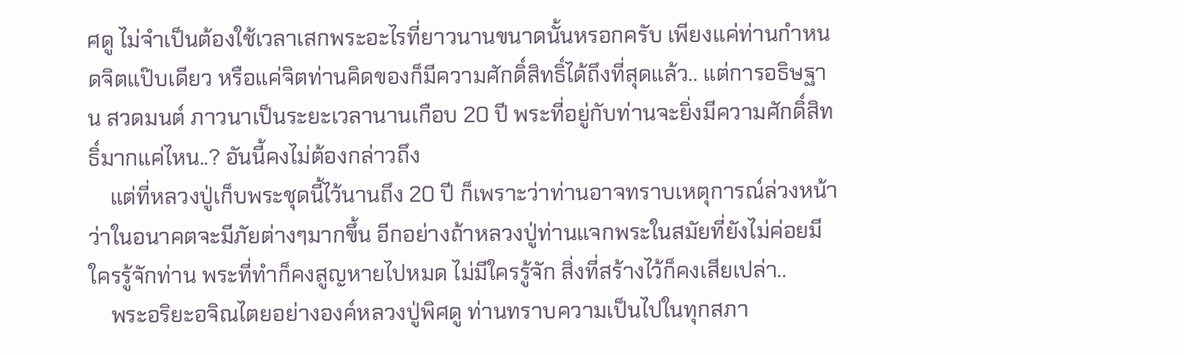ศดู ไม่จำเป็นต้องใช้เวลาเสกพระอะไรที่ยาวนานขนาดนั้นหรอกครับ เพียงแค่ท่านกำหนดจิตแป๊บเดียว หรือแค่จิตท่านคิดของก็มีความศักดิ์สิทธิ์ได้ถึงที่สุดแล้ว.. แต่การอธิษฐาน สวดมนต์ ภาวนาเป็นระยะเวลานานเกือบ 20 ปี พระที่อยู่กับท่านจะยิ่งมีความศักดิ์สิทธิ์มากแค่ไหน..? อันนี้คงไม่ต้องกล่าวถึง
    แต่ที่หลวงปู่เก็บพระชุดนี้ไว้นานถึง 20 ปี ก็เพราะว่าท่านอาจทราบเหตุการณ์ล่วงหน้า ว่าในอนาคตจะมีภัยต่างๆมากขึ้น อีกอย่างถ้าหลวงปู่ท่านแจกพระในสมัยที่ยังไม่ค่อยมีใครรู้จักท่าน พระที่ทำก็คงสูญหายไปหมด ไม่มีใครรู้จัก สิ่งที่สร้างไว้ก็คงเสียเปล่า..
    พระอริยะอจิณไตยอย่างองค์หลวงปู่พิศดู ท่านทราบความเป็นไปในทุกสภา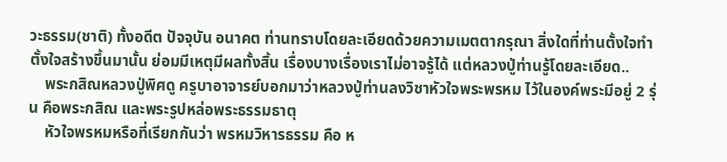วะธรรม(ชาติ) ทั้งอดีต ปัจจุบัน อนาคต ท่านทราบโดยละเอียดด้วยความเมตตากรุณา สิ่งใดที่ท่านตั้งใจทำ ตั้งใจสร้างขึ้นมานั้น ย่อมมีเหตุมีผลทั้งสิ้น เรื่องบางเรื่องเราไม่อาจรู้ได้ แต่หลวงปู่ท่านรู้โดยละเอียด..
    พระกสิณหลวงปู่พิศดู ครูบาอาจารย์บอกมาว่าหลวงปู่ท่านลงวิชาหัวใจพระพรหม ไว้ในองค์พระมีอยู่ 2 รุ่น คือพระกสิณ และพระรูปหล่อพระธรรมธาตุ
    หัวใจพรหมหรือที่เรียกกันว่า พรหมวิหารธรรม คือ ห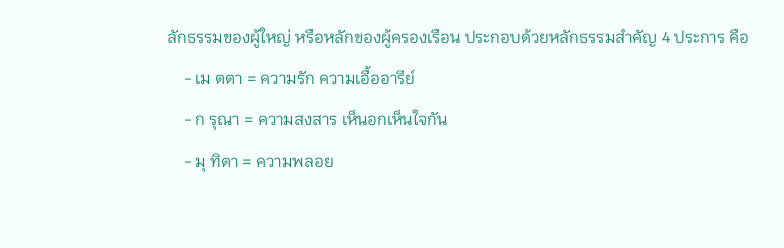ลักธรรมของผู้ใหญ่ หรือหลักของผู้ครองเรือน ประกอบด้วยหลักธรรมสำคัญ 4 ประการ คือ
    - เม ตตา = ความรัก ความเอื้ออารีย์
    - ก รุณา = ความสงสาร เห็นอกเห็นใจกัน
    - มุ ทิตา = ความพลอย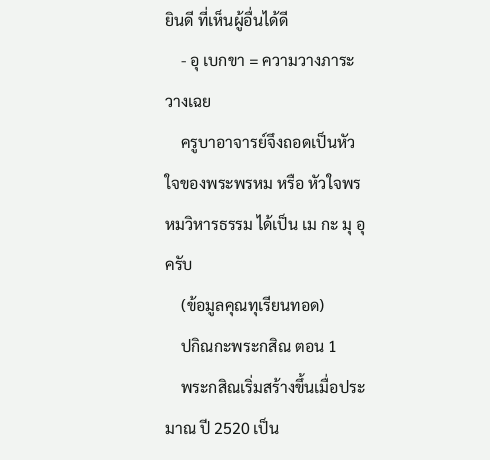ยินดี ที่เห็นผู้อื่นได้ดี
    - อุ เบกขา = ความวางภาระ วางเฉย
    ครูบาอาจารย์จึงถอดเป็นหัวใจของพระพรหม หรือ หัวใจพรหมวิหารธรรม ได้เป็น เม กะ มุ อุ ครับ
    (ข้อมูลคุณทุเรียนทอด)
    ปกิณกะพระกสิณ ตอน 1
    พระกสิณเริ่มสร้างขึ้นเมื่อประมาณ ปี 2520 เป็น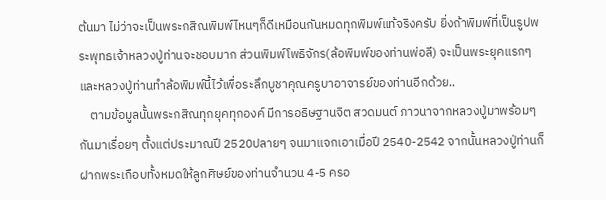ต้นมา ไม่ว่าจะเป็นพระกสิณพิมพ์ไหนๆก็ดีเหมือนกันหมดทุกพิมพ์แท้จริงครับ ยิ่งถ้าพิมพ์ที่เป็นรูปพระพุทธเจ้าหลวงปู่ท่านจะชอบมาก ส่วนพิมพ์โพธิจักร(ล้อพิมพ์ของท่านพ่อลี) จะเป็นพระยุคแรกๆ และหลวงปู่ท่านทำล้อพิมพ์นี้ไว้เพื่อระลึกบูชาคุณครูบาอาจารย์ของท่านอีกด้วย..
    ตามข้อมูลนั้นพระกสิณทุกยุคทุกองค์ มีการอธิษฐานจิต สวดมนต์ ภาวนาจากหลวงปู่มาพร้อมๆกันมาเรื่อยๆ ตั้งแต่ประมาณปี 2520ปลายๆ จนมาแจกเอาเมื่อปี 2540-2542 จากนั้นหลวงปู่ท่านก็ฝากพระเกือบทั้งหมดให้ลูกศิษย์ของท่านจำนวน 4-5 ครอ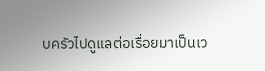บครัวไปดูแลต่อเรื่อยมาเป็นเว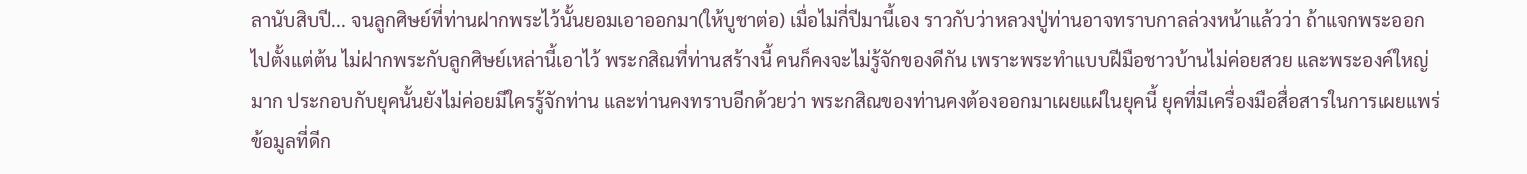ลานับสิบปี... จนลูกศิษย์ที่ท่านฝากพระไว้นั้นยอมเอาออกมา(ให้บูชาต่อ) เมื่อไม่กี่ปีมานี้เอง ราวกับว่าหลวงปู่ท่านอาจทราบกาลล่วงหน้าแล้วว่า ถ้าแจกพระออกไปตั้งแต่ต้น ไม่ฝากพระกับลูกศิษย์เหล่านี้เอาไว้ พระกสิณที่ท่านสร้างนี้ คนก็คงจะไม่รู้จักของดีกัน เพราะพระทำแบบฝีมือชาวบ้านไม่ค่อยสวย และพระองค์ใหญ่มาก ประกอบกับยุคนั้นยังไม่ค่อยมีใครรู้จักท่าน และท่านคงทราบอีกด้วยว่า พระกสิณของท่านคงต้องออกมาเผยแผ่ในยุคนี้ ยุคที่มีเครื่องมือสื่อสารในการเผยแพร่ข้อมูลที่ดีก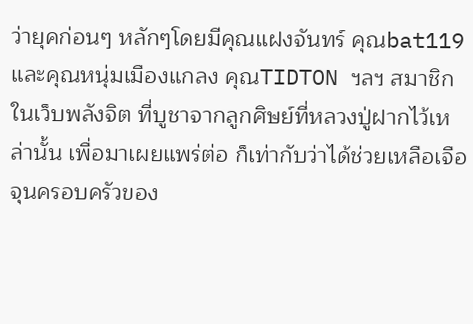ว่ายุคก่อนๆ หลักๆโดยมีคุณแฝงจันทร์ คุณbat119 และคุณหนุ่มเมืองแกลง คุณTIDTON ฯลฯ สมาชิกในเว็บพลังจิต ที่บูชาจากลูกศิษย์ที่หลวงปู่ฝากไว้เหล่านั้น เพื่อมาเผยแพร่ต่อ ก็เท่ากับว่าได้ช่วยเหลือเจือจุนครอบครัวของ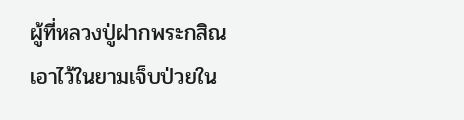ผู้ที่หลวงปู่ฝากพระกสิณเอาไว้ในยามเจ็บป่วยใน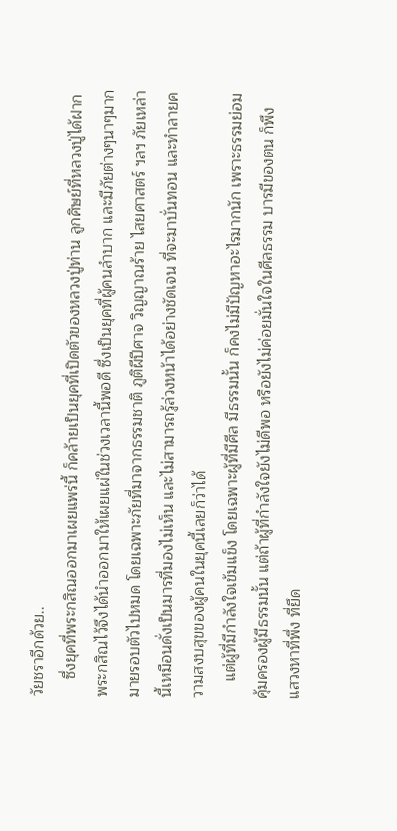วัยชราอีกด้วย..
    ซึ่งยุคที่พระกสิณออกมาเผยแพร่นี้ ก็คล้ายเป็นยุคที่เปิดตัวของหลวงปู่ท่าน ลูกศิษย์ที่หลวงปู่ได้ฝากพระกสิณไว้จึงได้นำออกมาให้เผยแผ่ในช่วงเวลานี้พอดี ซึ่งเป็นยุคที่ผู้คนลำบาก และมีภัยต่างๆนาๆมากมายรอบตัวไปหมด โดยเฉพาะภัยที่มาจากธรรมชาติ ภูติผีปีศาจ วิญญาณร้าย ไสยศาสตร์ ฯลฯ ภัยเหล่านี้เหมือนดั่งเป็นมารที่มองไม่เห็น และไม่สามารถรู้ล่วงหน้าได้อย่างชัดเจน ที่จะมาบั่นทอน และทำลายความสงบสุขของผู้คนในยุคนี้เลยก็ว่าได้
    แต่ผู้ที่มีกำลังใจเข้มแข็ง โดยเฉพาะผู้ที่มีศีล มีธรรมนั้น ก็คงไม่มีปัญหาอะไรมากนัก เพราะธรรมย่อมคุ้มครองผู้มีธรรมนั้น แต่ถ้าผู้ที่กำลังใจยังไม่ดีพอ หรือยังไม่ค่อยมั่นใจในศีลธรรม บารมีของตน ก็พึงแสวงหาที่พึ่ง ที่ยึด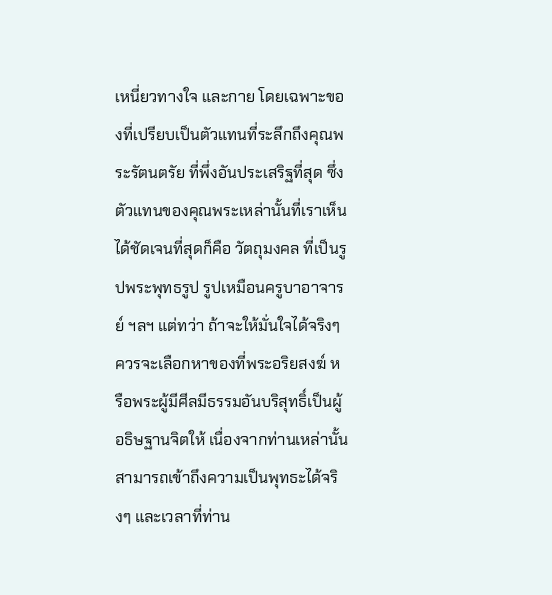เหนี่ยวทางใจ และกาย โดยเฉพาะของที่เปรียบเป็นตัวแทนที่ระลึกถึงคุณพระรัตนตรัย ที่พึ่งอันประเสริฐที่สุด ซึ่งตัวแทนของคุณพระเหล่านั้นที่เราเห็นได้ชัดเจนที่สุดก็คือ วัตถุมงคล ที่เป็นรูปพระพุทธรูป รูปเหมือนครูบาอาจารย์ ฯลฯ แต่ทว่า ถ้าจะให้มั่นใจได้จริงๆควรจะเลือกหาของที่พระอริยสงฆ์ หรือพระผู้มีศีลมีธรรมอันบริสุทธิ์เป็นผู้อธิษฐานจิตให้ เนื่องจากท่านเหล่านั้นสามารถเข้าถึงความเป็นพุทธะได้จริงๆ และเวลาที่ท่าน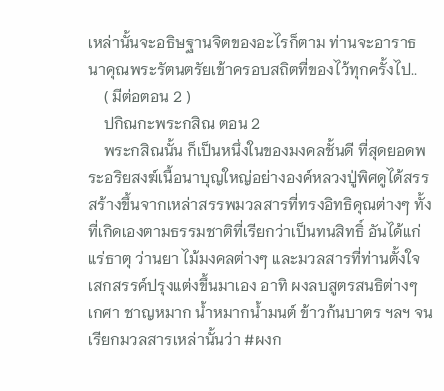เหล่านั้นจะอธิษฐานจิตของอะไรก็ตาม ท่านจะอาราธนาคุณพระรัตนตรัยเข้าครอบสถิตที่ของไว้ทุกครั้งไป..
    ( มีต่อตอน 2 )
    ปกิณกะพระกสิณ ตอน 2
    พระกสิณนั้น ก็เป็นหนึ่งในของมงคลชั้นดี ที่สุดยอดพระอริยสงฆ์เนื้อนาบุญใหญ่อย่างองค์หลวงปู่พิศดูได้สรรสร้างขึ้นจากเหล่าสรรพมวลสารที่ทรงอิทธิคุณต่างๆ ทั้งที่เกิดเองตามธรรมชาติที่เรียกว่าเป็นทนสิทธิ์ อันได้แก่แร่ธาตุ ว่านยา ไม้มงคลต่างๆ และมวลสารที่ท่านตั้งใจเสกสรรค์ปรุงแต่งขึ้นมาเอง อาทิ ผงลบสูตรสนธิต่างๆ เกศา ชาญหมาก น้ำหมากน้ำมนต์ ข้าวก้นบาตร ฯลฯ จนเรียกมวลสารเหล่านั้นว่า #ผงก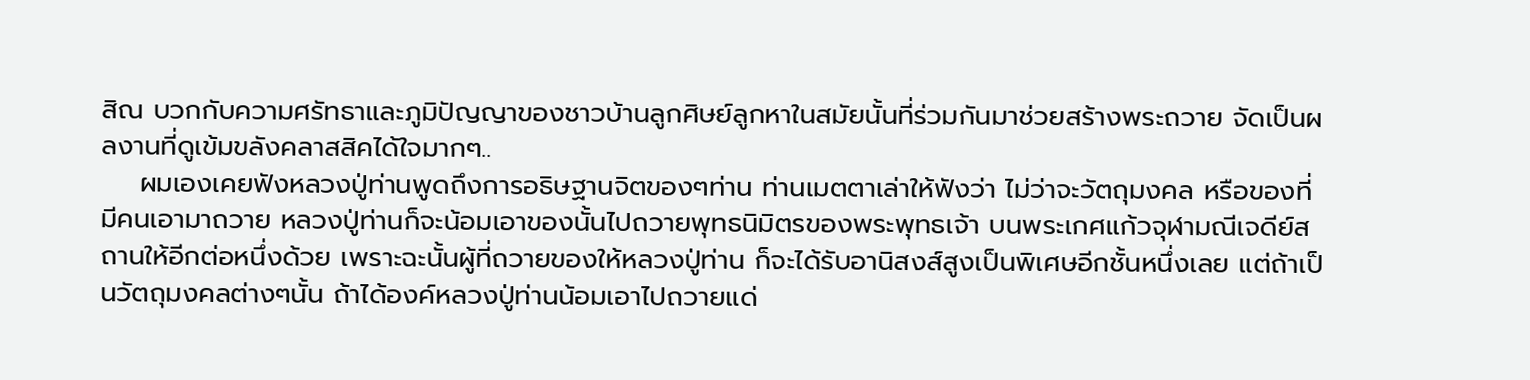สิณ บวกกับความศรัทธาและภูมิปัญญาของชาวบ้านลูกศิษย์ลูกหาในสมัยนั้นที่ร่วมกันมาช่วยสร้างพระถวาย จัดเป็นผลงานที่ดูเข้มขลังคลาสสิคได้ใจมากๆ..
    ผมเองเคยฟังหลวงปู่ท่านพูดถึงการอธิษฐานจิตของๆท่าน ท่านเมตตาเล่าให้ฟังว่า ไม่ว่าจะวัตถุมงคล หรือของที่มีคนเอามาถวาย หลวงปู่ท่านก็จะน้อมเอาของนั้นไปถวายพุทธนิมิตรของพระพุทธเจ้า บนพระเกศแก้วจุฬามณีเจดีย์สถานให้อีกต่อหนึ่งด้วย เพราะฉะนั้นผู้ที่ถวายของให้หลวงปู่ท่าน ก็จะได้รับอานิสงส์สูงเป็นพิเศษอีกชั้นหนึ่งเลย แต่ถ้าเป็นวัตถุมงคลต่างๆนั้น ถ้าได้องค์หลวงปู่ท่านน้อมเอาไปถวายแด่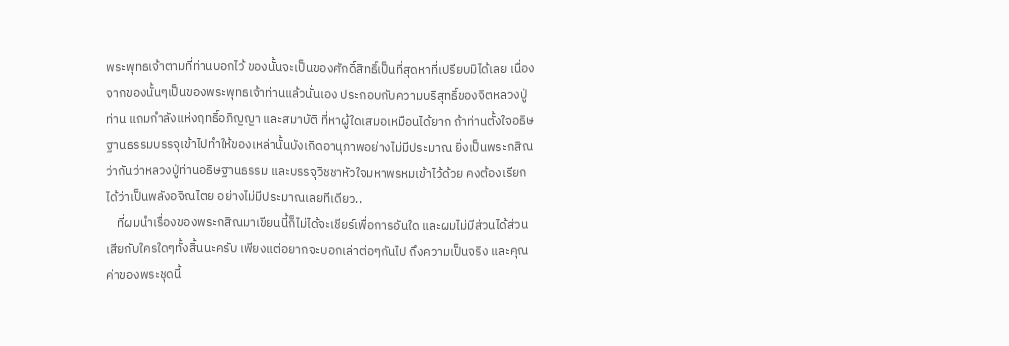พระพุทธเจ้าตามที่ท่านบอกไว้ ของนั้นจะเป็นของศักดิ์สิทธิ์เป็นที่สุดหาที่เปรียบมิได้เลย เนื่องจากของนั้นๆเป็นของพระพุทธเจ้าท่านแล้วนั่นเอง ประกอบกับความบริสุทธิ์ของจิตหลวงปู่ท่าน แถมกำลังแห่งฤทธิ์อภิญญา และสมาบัติ ที่หาผู้ใดเสมอเหมือนได้ยาก ถ้าท่านตั้งใจอธิษฐานธรรมบรรจุเข้าไปทำให้ของเหล่านั้นบังเกิดอานุภาพอย่างไม่มีประมาณ ยิ่งเป็นพระกสิณ ว่ากันว่าหลวงปู่ท่านอธิษฐานธรรม และบรรจุวิชชาหัวใจมหาพรหมเข้าไว้ด้วย คงต้องเรียกได้ว่าเป็นพลังอจิณไตย อย่างไม่มีประมาณเลยทีเดียว..
    ที่ผมนำเรื่องของพระกสิณมาเขียนนี้ก็ไม่ได้จะเชียร์เพื่อการอันใด และผมไม่มีส่วนได้ส่วนเสียกับใครใดๆทั้งสิ้นนะครับ เพียงแต่อยากจะบอกเล่าต่อๆกันไป ถึงความเป็นจริง และคุณค่าของพระชุดนี้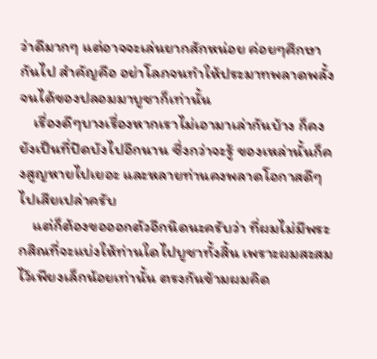ว่าดีมากๆ แต่อาจจะเล่นยากสักหน่อย ค่อยๆศึกษากันไป สำคัญคือ อย่าโลภจนทำให้ประมาทพลาดพลั้งจนได้ของปลอมมาบูชาก็เท่านั้น
    เรื่องดีๆบางเรื่องหากเราไม่เอามาเล่ากันบ้าง ก็คงยังเป็นที่ปิดบังไปอีกนาน ซึ่งกว่าจะรู้ ของเหล่านั้นก็คงสูญหายไปเยอะ และหลายท่านคงพลาดโอกาสดีๆไปเสียเปล่าครับ
    แต่ก็ต้องขอออกตัวอีกนิดนะครับว่า ที่ผมไม่มีพระกสิณที่จะแบ่งให้ท่านใดไปบูชาทั้งสิ้น เพราะผมสะสมไว้เพียงเล็กน้อยเท่านั้น ตรงกันข้ามผมคิด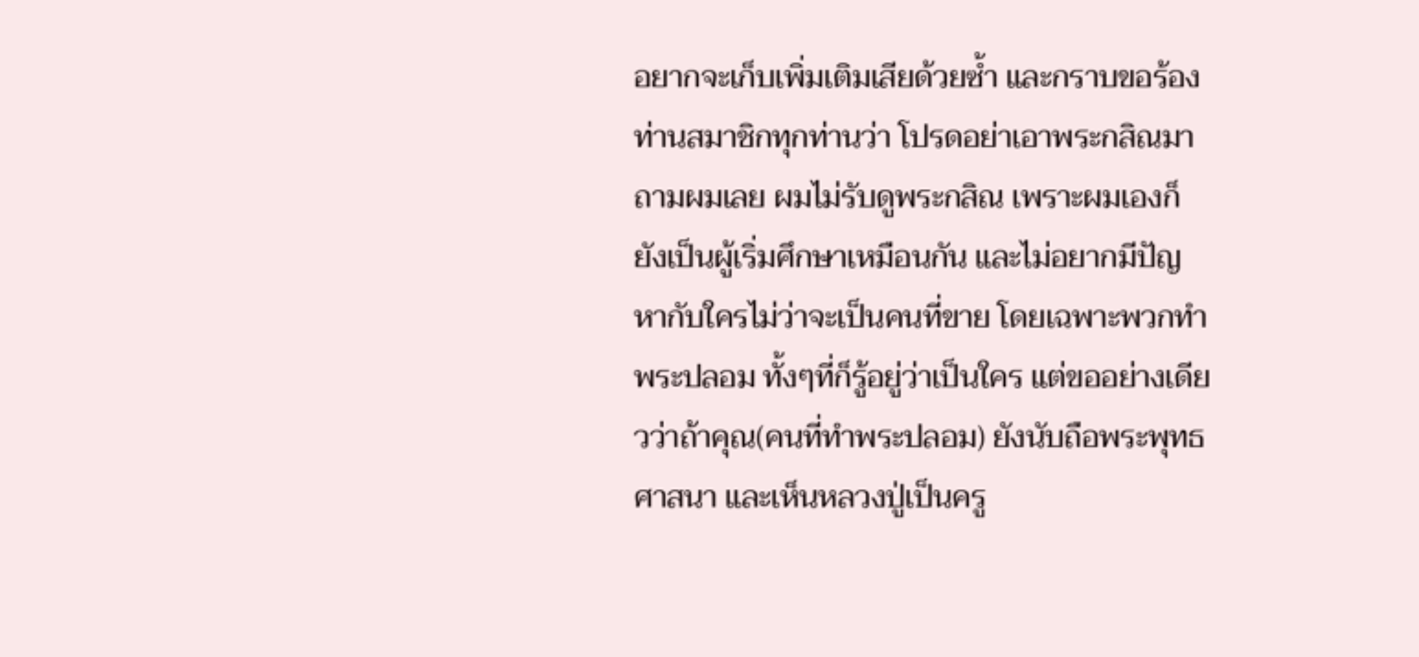อยากจะเก็บเพิ่มเติมเสียด้วยซ้ำ และกราบขอร้องท่านสมาชิกทุกท่านว่า โปรดอย่าเอาพระกสิณมาถามผมเลย ผมไม่รับดูพระกสิณ เพราะผมเองก็ยังเป็นผู้เริ่มศึกษาเหมือนกัน และไม่อยากมีปัญหากับใครไม่ว่าจะเป็นคนที่ขาย โดยเฉพาะพวกทำพระปลอม ทั้งๆที่ก็รู้อยู่ว่าเป็นใคร แต่ขออย่างเดียวว่าถ้าคุณ(คนที่ทำพระปลอม) ยังนับถือพระพุทธศาสนา และเห็นหลวงปู่เป็นครู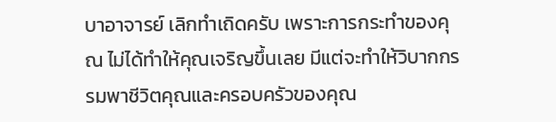บาอาจารย์ เลิกทำเถิดครับ เพราะการกระทำของคุณ ไม่ได้ทำให้คุณเจริญขึ้นเลย มีแต่จะทำให้วิบากกรรมพาชีวิตคุณและครอบครัวของคุณ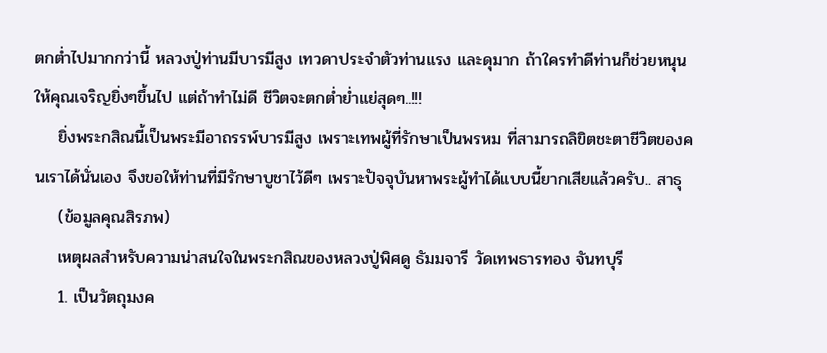ตกต่ำไปมากกว่านี้ หลวงปู่ท่านมีบารมีสูง เทวดาประจำตัวท่านแรง และดุมาก ถ้าใครทำดีท่านก็ช่วยหนุนให้คุณเจริญยิ่งๆขึ้นไป แต่ถ้าทำไม่ดี ชีวิตจะตกต่ำย่ำแย่สุดๆ..!!!
    ยิ่งพระกสิณนี้เป็นพระมีอาถรรพ์บารมีสูง เพราะเทพผู้ที่รักษาเป็นพรหม ที่สามารถลิขิตชะตาชีวิตของคนเราได้นั่นเอง จึงขอให้ท่านที่มีรักษาบูชาไว้ดีๆ เพราะปัจจุบันหาพระผู้ทำได้แบบนี้ยากเสียแล้วครับ.. สาธุ
    (ข้อมูลคุณสิรภพ)
    เหตุผลสำหรับความน่าสนใจในพระกสิณของหลวงปู่พิศดู ธัมมจารี วัดเทพธารทอง จันทบุรี
    1. เป็นวัตถุมงค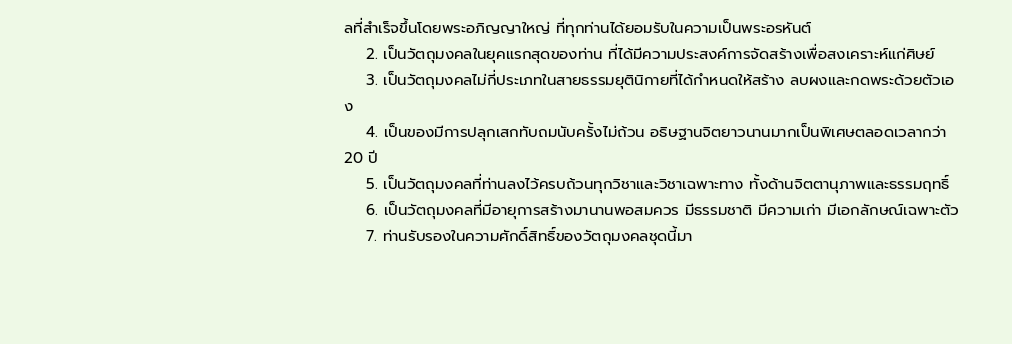ลที่สำเร็จขึ้นโดยพระอภิญญาใหญ่ ที่ทุกท่านได้ยอมรับในความเป็นพระอรหันต์
    2. เป็นวัตถุมงคลในยุคแรกสุดของท่าน ที่ได้มีความประสงค์การจัดสร้างเพื่อสงเคราะห์แก่ศิษย์
    3. เป็นวัตถุมงคลไม่กี่ประเภทในสายธรรมยุตินิกายที่ได้กำหนดให้สร้าง ลบผงและกดพระด้วยตัวเอง
    4. เป็นของมีการปลุกเสกทับถมนับครั้งไม่ถ้วน อธิษฐานจิตยาวนานมากเป็นพิเศษตลอดเวลากว่า 20 ปี
    5. เป็นวัตถุมงคลที่ท่านลงไว้ครบถ้วนทุกวิชาและวิชาเฉพาะทาง ทั้งด้านจิตตานุภาพและธรรมฤทธิ์
    6. เป็นวัตถุมงคลที่มีอายุการสร้างมานานพอสมควร มีธรรมชาติ มีความเก่า มีเอกลักษณ์เฉพาะตัว
    7. ท่านรับรองในความศักดิ์สิทธิ์ของวัตถุมงคลชุดนี้มา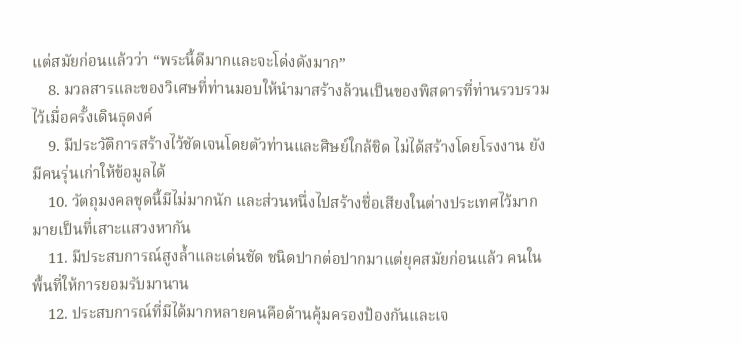แต่สมัยก่อนแล้วว่า “พระนี้ดีมากและจะโด่งดังมาก”
    8. มวลสารและของวิเศษที่ท่านมอบให้นำมาสร้างล้วนเป็นของพิสดารที่ท่านรวบรวมไว้เมื่อครั้งเดินธุดงค์
    9. มีประวัติการสร้างไว้ชัดเจนโดยตัวท่านและศิษย์ใกล้ชิด ไม่ได้สร้างโดยโรงงาน ยังมีคนรุ่นเก่าให้ข้อมูลได้
    10. วัตถุมงคลชุดนี้มีไม่มากนัก และส่วนหนึ่งไปสร้างชื่อเสียงในต่างประเทศไว้มากมายเป็นที่เสาะแสวงหากัน
    11. มีประสบการณ์สูงล้ำและเด่นชัด ชนิดปากต่อปากมาแต่ยุคสมัยก่อนแล้ว คนในพื้นที่ให้การยอมรับมานาน
    12. ประสบการณ์ที่มีได้มากหลายคนคือด้านคุ้มครองป้องกันและเจ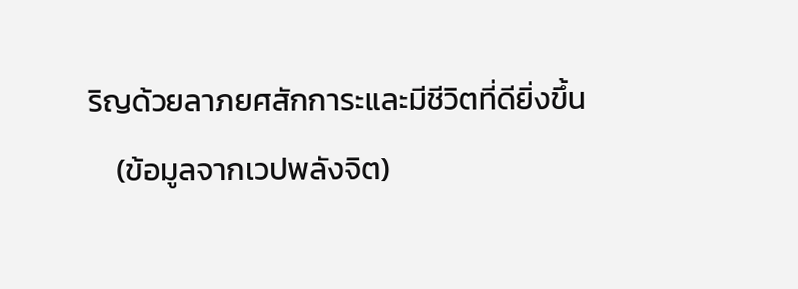ริญด้วยลาภยศสักการะและมีชีวิตที่ดียิ่งขึ้น
    (ข้อมูลจากเวปพลังจิต)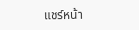แชร์หน้า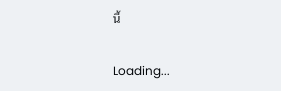นี้

Loading...